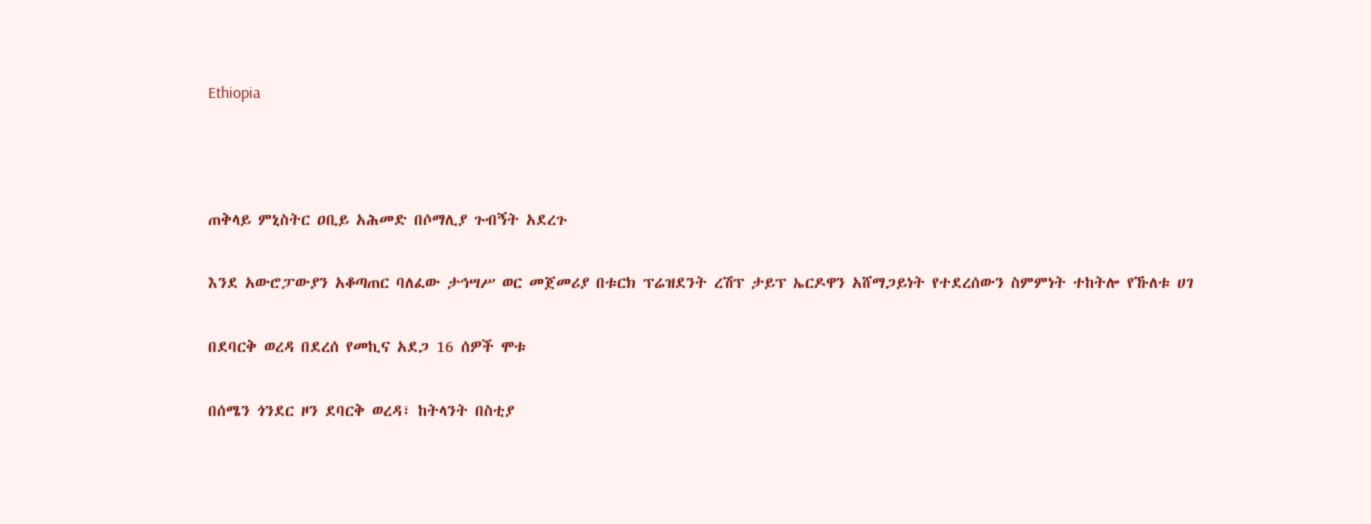Ethiopia



ጠቅላይ ምኒስትር ዐቢይ አሕመድ በሶማሊያ ጉብኝት አደረጉ

እንደ አውሮፓውያን አቆጣጠር ባለፈው ታኅሣሥ ወር መጀመሪያ በቱርክ ፕሬዝደንት ረሽፕ ታይፕ ኤርዶዋን አሸማጋይነት የተደረሰውን ስምምነት ተከትሎ የኹለቱ ሀገ

በደባርቅ ወረዳ በደረሰ የመኪና አደጋ 16 ሰዎች ሞቱ

በሰሜን ጎንደር ዞን ደባርቅ ወረዳ፣ ከትላንት በስቲያ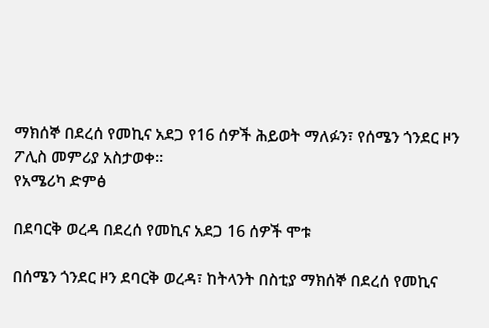ማክሰኞ በደረሰ የመኪና አደጋ የ16 ሰዎች ሕይወት ማለፉን፣ የሰሜን ጎንደር ዞን ፖሊስ መምሪያ አስታወቀ፡፡
የአሜሪካ ድምፅ

በደባርቅ ወረዳ በደረሰ የመኪና አደጋ 16 ሰዎች ሞቱ

በሰሜን ጎንደር ዞን ደባርቅ ወረዳ፣ ከትላንት በስቲያ ማክሰኞ በደረሰ የመኪና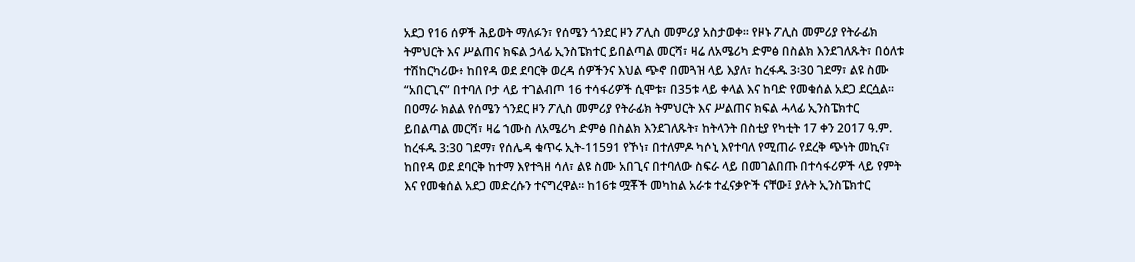አደጋ የ16 ሰዎች ሕይወት ማለፉን፣ የሰሜን ጎንደር ዞን ፖሊስ መምሪያ አስታወቀ፡፡ የዞኑ ፖሊስ መምሪያ የትራፊክ ትምህርት እና ሥልጠና ክፍል ኃላፊ ኢንስፔክተር ይበልጣል መርሻ፣ ዛሬ ለአሜሪካ ድምፅ በስልክ እንደገለጹት፣ በዕለቱ ተሽከርካሪው፥ ከበየዳ ወደ ደባርቅ ወረዳ ሰዎችንና እህል ጭኖ በመጓዝ ላይ እያለ፣ ከረፋዱ 3፡30 ገደማ፣ ልዩ ስሙ “አበርጊና” በተባለ ቦታ ላይ ተገልብጦ 16 ተሳፋሪዎች ሲሞቱ፣ በ35ቱ ላይ ቀላል እና ከባድ የመቁሰል አደጋ ደርሷል። በዐማራ ክልል የሰሜን ጎንደር ዞን ፖሊስ መምሪያ የትራፊክ ትምህርት እና ሥልጠና ክፍል ሓላፊ ኢንስፔክተር ይበልጣል መርሻ፣ ዛሬ ኀሙስ ለአሜሪካ ድምፅ በስልክ እንደገለጹት፣ ከትላንት በስቲያ የካቲት 17 ቀን 2017 ዓ.ም. ከረፋዱ 3:30 ገደማ፣ የሰሌዳ ቁጥሩ ኢት-11591 የኾነ፣ በተለምዶ ካሶኒ እየተባለ የሚጠራ የደረቅ ጭነት መኪና፣ ከበየዳ ወደ ደባርቅ ከተማ እየተጓዘ ሳለ፣ ልዩ ስሙ አበጊና በተባለው ስፍራ ላይ በመገልበጡ በተሳፋሪዎች ላይ የምት እና የመቁሰል አደጋ መድረሱን ተናግረዋል። ከ16ቱ ሟቾች መካከል አራቱ ተፈናቃዮች ናቸው፤ ያሉት ኢንስፔክተር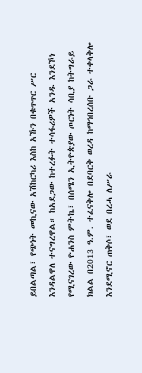ይበልጣል፣ የጭነት መኪናው አሽከርካሪ እስከ አኹን በቁጥጥር ሥር እንዳልዋለ ተናግረዋል። ከአደጋው ከተረፉት ተሳፋሪዎች አንዱ እንደኾነ የሚናገረው ዮሐንስ ምትኬ፣ በሰሜን ኢትዮጵያው ጦርነት ሳቢያ ከትግራይ ክልል በ2013 ዓ.ም. ተፈናቅሎ በደባርቅ ወረዳ ከማኅበረሰቡ ጋራ ተቀላቅሎ እንደሚኖር ጠቅሶ፣ ወደ በረሓ ለሥራ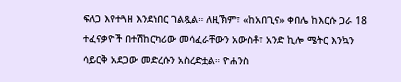ፍለጋ እየተጓዘ እንደነበር ገልጿል። ለዚኽም፣ «ከአበጊና» ቀበሌ ከእርሱ ጋራ 18 ተፈናቃዮች በተሽከርካሪው መሳፈራቸውን አውስቶ፣ አንድ ኪሎ ሜትር እንኳን ሳይርቅ አደጋው መድረሱን አስረድቷል። ዮሐንስ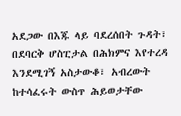አደጋው በእጁ ላይ ባደረሰበት ጉዳት፣ በደባርቅ ሆስፒታል በሕክምና እየተረዳ እንደሚገኝ አስታውቆ፣ አብረውት ከተሳፈሩት ውስጥ ሕይወታቸው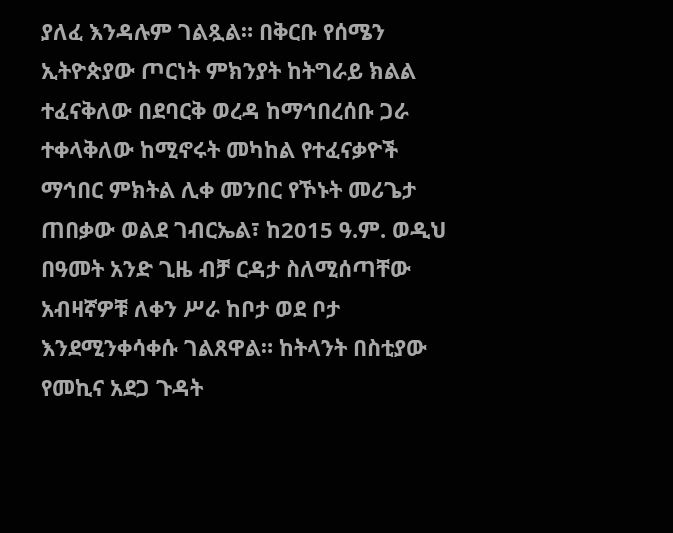ያለፈ እንዳሉም ገልጿል። በቅርቡ የሰሜን ኢትዮጵያው ጦርነት ምክንያት ከትግራይ ክልል ተፈናቅለው በደባርቅ ወረዳ ከማኅበረሰቡ ጋራ ተቀላቅለው ከሚኖሩት መካከል የተፈናቃዮች ማኅበር ምክትል ሊቀ መንበር የኾኑት መሪጌታ ጠበቃው ወልደ ገብርኤል፣ ከ2015 ዓ.ም. ወዲህ በዓመት አንድ ጊዜ ብቻ ርዳታ ስለሚሰጣቸው አብዛኛዎቹ ለቀን ሥራ ከቦታ ወደ ቦታ እንደሚንቀሳቀሱ ገልጸዋል። ከትላንት በስቲያው የመኪና አደጋ ጉዳት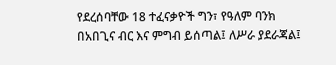የደረሰባቸው 18 ተፈናቃዮች ግን፣ የዓለም ባንክ በአበጊና ብር እና ምግብ ይሰጣል፤ ለሥራ ያደራጃል፤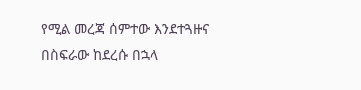የሚል መረጃ ሰምተው እንደተጓዙና በስፍራው ከደረሱ በኋላ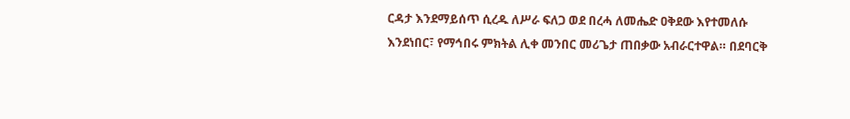ርዳታ እንደማይሰጥ ሲረዱ ለሥራ ፍለጋ ወደ በረሓ ለመሔድ ዐቅደው እየተመለሱ እንደነበር፣ የማኅበሩ ምክትል ሊቀ መንበር መሪጌታ ጠበቃው አብራርተዋል። በደባርቅ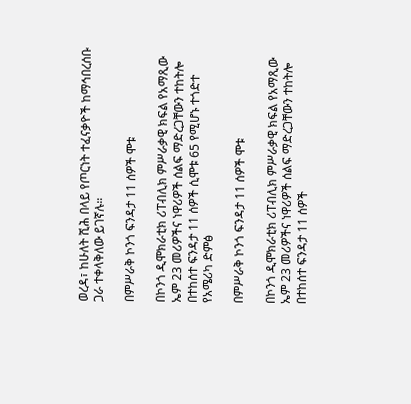ወረዳ፣ ከሁለት ሺሕ በላይ የጦርነት ተፈናቃዮች ከማኅበረሰቡ ጋራ ተቀላቅለው ይገኛሉ።

በምሥራቅ ኮንጎ ፍንዳታ 11 ሰዎች ሞቱ

በኮንጎ ዲሞክራቲክ ሪፐብሊክ ምሥራቃዊ ክፍል የአማጺው ኤም 23 መሪዎችና ነዋሪዎች ሰልፍ ማድረጋቸውን ተከትሎ በተከሰተ ፍንዳታ 11 ሰዎች ሲሞቱ 65 የሚሆኑ ተጎድተ
የአሜሪካ ድምፅ

በምሥራቅ ኮንጎ ፍንዳታ 11 ሰዎች ሞቱ

በኮንጎ ዲሞክራቲክ ሪፐብሊክ ምሥራቃዊ ክፍል የአማጺው ኤም 23 መሪዎችና ነዋሪዎች ሰልፍ ማድረጋቸውን ተከትሎ በተከሰተ ፍንዳታ 11 ሰዎች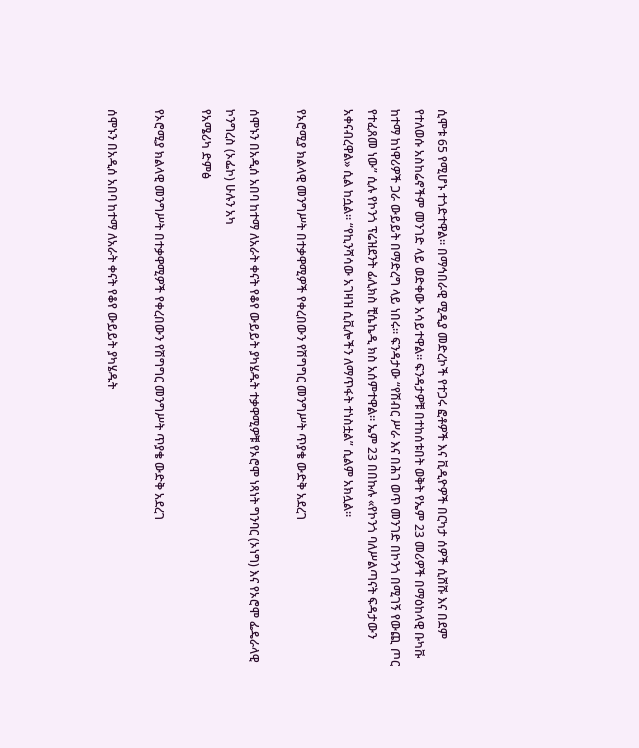ሲሞቱ 65 የሚሆኑ ተጎድተዋል። በማኅበራዊ ሚዲያ መድረኮች የተጋሩ ፎቶዎች እና ቪዲዮዎች በርካታ ሰዎች ሲሸሹ እና በደም የተለወሱ አስከሬኖችም መንገድ ላይ ወድቀው አሳይተዋል። ፍንዳታዎቹ በተከሰቱበት ወቅት የኤም 23 መሪዎች በማዕከላዊ ቡካቩ ከተማ ከነዋሪዎች ጋራ ውይይት በማድረግ ላይ ነበሩ። ፍንዳታው “የሽብር ሥራ እና በሕገ ወጥ መንገድ በኮንጎ በሚገኝ የውጪ ጦር የተፈጸመ ነው” ሲሉ የኮንጎ ፕሬዝደንት ፊሊክስ ቺሴኬዲ ክስ አሰምተዋል። ኤም 23 በበኩሉ «የኮንጎ ባለሥልጣናት ፍዳታውን አቀናብረዋል» ሲል ከሷል። “የኪንሻሳው አገዛዝ ሲቪሎችን ለማጥፋት ተነስቷል” ሲልም አክሏል።

የኦሮሚያ ክልላዊ መንግሥት በተቃዋሚዎች የቀረበውን የሽግግር መንግሥት ጥያቄ ውድቅ አደረገ

ሰሞኑን በአዲሰ አበባ ከተማ ለአራት ቀናት የቆየ ውይይት ያካሄዱት ተቃዋሚዎቹ የኦሮሞ ነጻነት ግንባር (ኦነግ) እና የኦሮሞ ፌዴራላዊ ኮንግረስ (ኦፌኮ) ሁሉን አካ
የአሜሪካ ድምፅ

የኦሮሚያ ክልላዊ መንግሥት በተቃዋሚዎች የቀረበውን የሽግግር መንግሥት ጥያቄ ውድቅ አደረገ

ሰሞኑን በአዲሰ አበባ ከተማ ለአራት ቀናት የቆየ ውይይት ያካሄዱት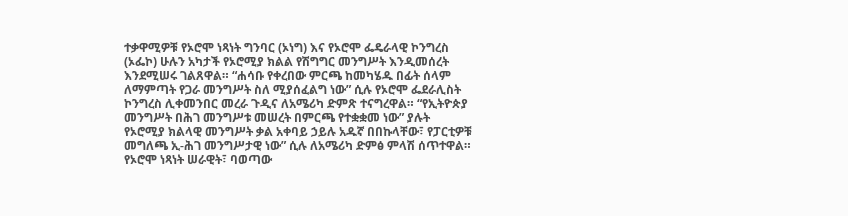ተቃዋሚዎቹ የኦሮሞ ነጻነት ግንባር (ኦነግ) እና የኦሮሞ ፌዴራላዊ ኮንግረስ (ኦፌኮ) ሁሉን አካታች የኦሮሚያ ክልል የሽግግር መንግሥት እንዲመሰረት እንደሚሠሩ ገልጸዋል። “ሐሳቡ የቀረበው ምርጫ ከመካሄዱ በፊት ሰላም ለማምጣት የጋራ መንግሥት ስለ ሚያሰፈልግ ነው” ሲሉ የኦሮሞ ፌደራሊስት ኮንግረስ ሊቀመንበር መረራ ጉዲና ለአሜሪካ ድምጽ ተናግረዋል። “የኢትዮጵያ መንግሥት በሕገ መንግሥቱ መሠረት በምርጫ የተቋቋመ ነው” ያሉት የኦሮሚያ ክልላዊ መንግሥት ቃል አቀባይ ኃይሉ አዱኛ በበኩላቸው፣ የፓርቲዎቹ መግለጫ ኢ-ሕገ መንግሥታዊ ነው” ሲሉ ለአሜሪካ ድምፅ ምላሽ ሰጥተዋል።   የኦሮሞ ነጻነት ሠራዊት፣ ባወጣው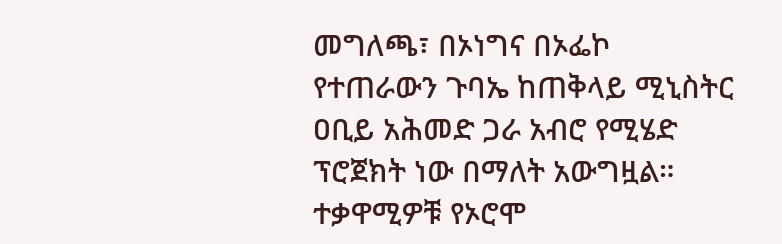መግለጫ፣ በኦነግና በኦፌኮ የተጠራውን ጉባኤ ከጠቅላይ ሚኒስትር ዐቢይ አሕመድ ጋራ አብሮ የሚሄድ ፕሮጀክት ነው በማለት አውግዟል። ተቃዋሚዎቹ የኦሮሞ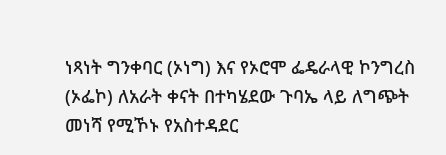ነጻነት ግንቀባር (ኦነግ) እና የኦሮሞ ፌዴራላዊ ኮንግረስ (ኦፌኮ) ለአራት ቀናት በተካሄደው ጉባኤ ላይ ለግጭት መነሻ የሚኾኑ የአስተዳደር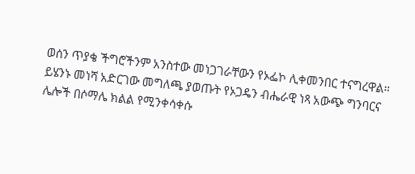ወሰን ጥያቄ ችግሮችንም አንስተው መነጋገራቸውን የኦፌኮ ሊቀመንበር ተናግረዋል። ይሄንኑ መነሻ አድርገው መግለጫ ያወጡት የኦጋዴን ብሔራዊ ነጻ አውጭ ግንባርና ሌሎች በሶማሌ ክልል የሚንቀሳቀሱ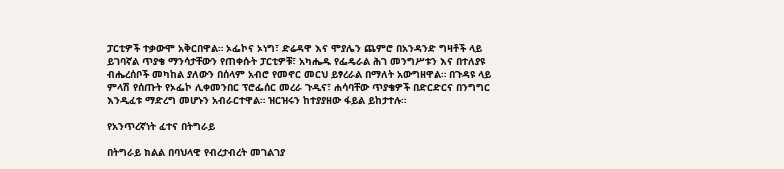ፓርቲዎች ተቃውሞ አቅርበዋል። ኦፌኮና ኦነግ፣ ድሬዳዋ እና ሞያሌን ጨምሮ በአንዳንድ ግዛቶች ላይ ይገባኛል ጥያቄ ማንሳታቸውን የጠቀሱት ፓርቲዎቹ፣ አካሔዱ የፌዴራል ሕገ መንግሥቱን እና በተለያዩ ብሔረሰቦች መካከል ያለውን በሰላም አብሮ የመኖር መርህ ይፃረራል በማለት አውግዘዋል። በጉዳዩ ላይ ምላሽ የሰጡት የኦፌኮ ሊቀመንበር ፕሮፌሰር መረራ ጉዲና፣ ሐሳባቸው ጥያቄዎች በድርድርና በንግግር እንዲፈቱ ማድረግ መሆኑን አብራርተዋል። ዝርዝሩን ከተያያዘው ፋይል ይከታተሉ።

የአንጥረኛነት ፈተና በትግራይ

በትግራይ ክልል በባህላዊ የብረታብረት መገልገያ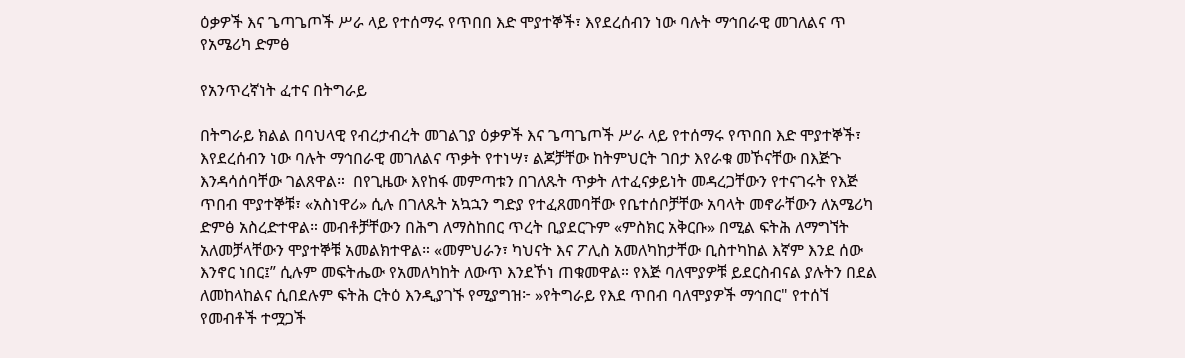ዕቃዎች እና ጌጣጌጦች ሥራ ላይ የተሰማሩ የጥበበ እድ ሞያተኞች፣ እየደረሰብን ነው ባሉት ማኅበራዊ መገለልና ጥ
የአሜሪካ ድምፅ

የአንጥረኛነት ፈተና በትግራይ

በትግራይ ክልል በባህላዊ የብረታብረት መገልገያ ዕቃዎች እና ጌጣጌጦች ሥራ ላይ የተሰማሩ የጥበበ እድ ሞያተኞች፣ እየደረሰብን ነው ባሉት ማኅበራዊ መገለልና ጥቃት የተነሣ፣ ልጆቻቸው ከትምህርት ገበታ እየራቁ መኾናቸው በእጅጉ እንዳሳሰባቸው ገልጸዋል።  በየጊዜው እየከፋ መምጣቱን በገለጹት ጥቃት ለተፈናቃይነት መዳረጋቸውን የተናገሩት የእጅ ጥበብ ሞያተኞቹ፣ «አስነዋሪ» ሲሉ በገለጹት አኳኋን ግድያ የተፈጸመባቸው የቤተሰቦቻቸው አባላት መኖራቸውን ለአሜሪካ ድምፅ አስረድተዋል። መብቶቻቸውን በሕግ ለማስከበር ጥረት ቢያደርጉም «ምስክር አቅርቡ» በሚል ፍትሕ ለማግኘት አለመቻላቸውን ሞያተኞቹ አመልክተዋል። «መምህራን፣ ካህናት እና ፖሊስ አመለካከታቸው ቢስተካከል እኛም እንደ ሰው እንኖር ነበር፤” ሲሉም መፍትሔው የአመለካከት ለውጥ እንደኾነ ጠቁመዋል። የእጅ ባለሞያዎቹ ይደርስብናል ያሉትን በደል ለመከላከልና ሲበደሉም ፍትሕ ርትዕ እንዲያገኙ የሚያግዝ፦ »የትግራይ የእደ ጥበብ ባለሞያዎች ማኅበር" የተሰኘ የመብቶች ተሟጋች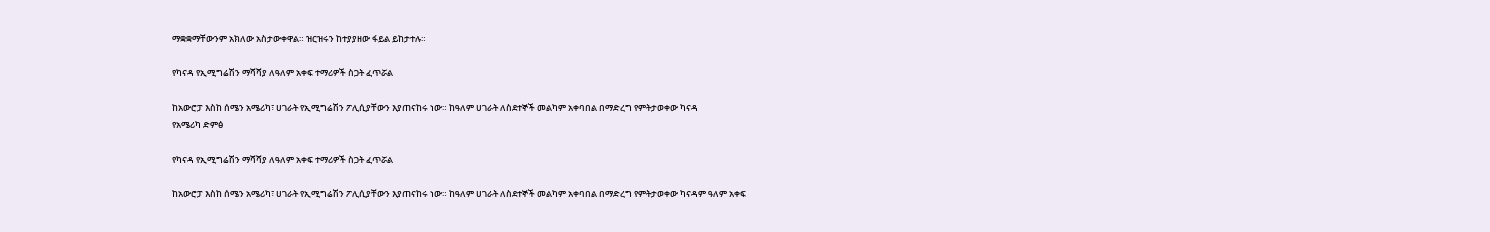ማቋቋማቸውንም አክለው አስታውቀዋል። ዝርዝሩን ከተያያዘው ፋይል ይከታተሉ።

የካናዳ የኢሚግሬሽን ማሻሻያ ለዓለም አቀፍ ተማሪዎች ስጋት ፈጥሯል

ከአውሮፓ እስከ ሰሜን አሜሪካ፣ ሀገራት የኢሚግሬሽን ፖሊሲያቸውን እያጠናከሩ ነው። ከዓለም ሀገራት ለስደተኞች መልካም አቀባበል በማድረግ የምትታወቀው ካናዳ
የአሜሪካ ድምፅ

የካናዳ የኢሚግሬሽን ማሻሻያ ለዓለም አቀፍ ተማሪዎች ስጋት ፈጥሯል

ከአውሮፓ እስከ ሰሜን አሜሪካ፣ ሀገራት የኢሚግሬሽን ፖሊሲያቸውን እያጠናከሩ ነው። ከዓለም ሀገራት ለስደተኞች መልካም አቀባበል በማድረግ የምትታወቀው ካናዳም ዓለም አቀፍ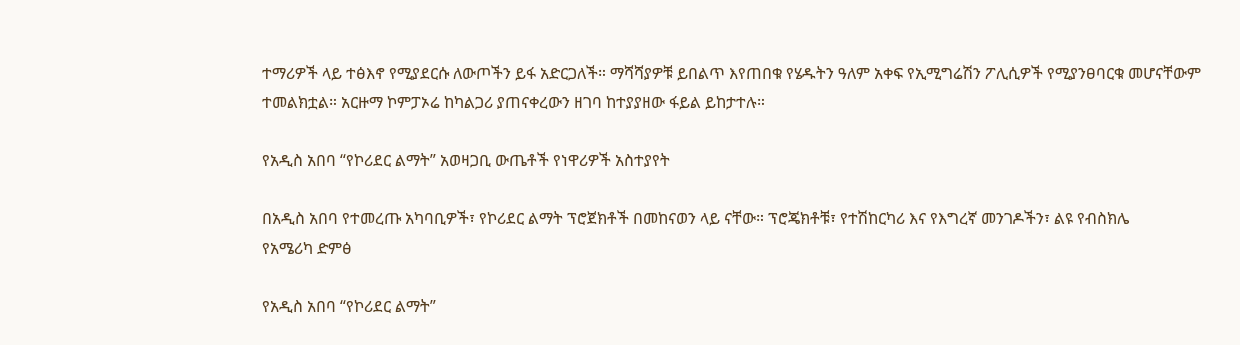ተማሪዎች ላይ ተፅእኖ የሚያደርሱ ለውጦችን ይፋ አድርጋለች። ማሻሻያዎቹ ይበልጥ እየጠበቁ የሄዱትን ዓለም አቀፍ የኢሚግሬሽን ፖሊሲዎች የሚያንፀባርቁ መሆናቸውም ተመልክቷል። አርዙማ ኮምፓኦሬ ከካልጋሪ ያጠናቀረውን ዘገባ ከተያያዘው ፋይል ይከታተሉ።

የአዲስ አበባ “የኮሪደር ልማት” አወዛጋቢ ውጤቶች የነዋሪዎች አስተያየት

በአዲስ አበባ የተመረጡ አካባቢዎች፣ የኮሪደር ልማት ፕሮጀክቶች በመከናወን ላይ ናቸው። ፕሮጄክቶቹ፣ የተሽከርካሪ እና የእግረኛ መንገዶችን፣ ልዩ የብስክሌ
የአሜሪካ ድምፅ

የአዲስ አበባ “የኮሪደር ልማት”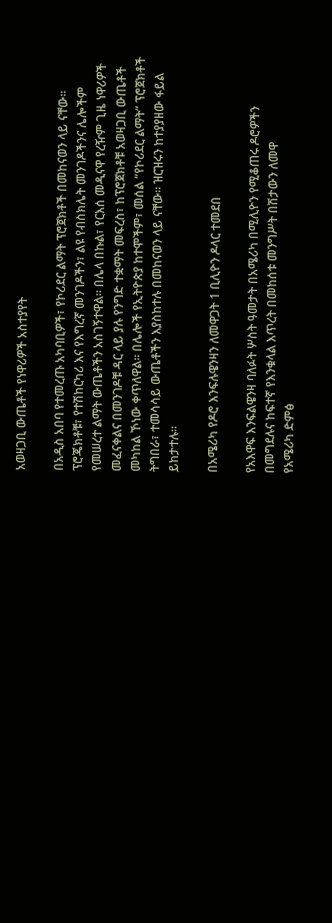አወዛጋቢ ውጤቶች የነዋሪዎች አስተያየት

በአዲስ አበባ የተመረጡ አካባቢዎች፣ የኮሪደር ልማት ፕሮጀክቶች በመከናወን ላይ ናቸው። ፕሮጄክቶቹ፣ የተሽከርካሪ እና የእግረኛ መንገዶችን፣ ልዩ የብስክሌት መንገዶችንና ሌሎችም የመሠረተ ልማት ውጤቶችን አስገኝተዋል፡፡ በሌላ በኩል፣ የርእሰ መዲናዋ የረዥም ጊዜ ነዋሪዎች መፈናቀልና በመንገዶቹ ዳር ላይ ያሉ የንግድ ተቋማት መፍረስ፣ ከፕሮጀክቶቹ አወዛጋቢ ውጤቶች መካከል ኾነው ቀጥለዋል፡፡ በሌሎች የኢትዮጵያ ከተሞችም፣ መሰል “የኮሪደር ልማት” ፕሮጀክቶች ትግበራ፣ ተመሳሳይ ውጤቶችን እያስከተሉ በመከናወን ላይ ናቸው፡፡ ዝርዝሩን ከተያያዘው ፋይል ይከታተሉ።

በአሜሪካ የዶሮ እንፍሉዌንዛን ለመዋጋት 1 ቢሊዮን ዶላር ተመደበ

የአእዋፍ እንፍልዌንዛ ባለፉት ሦስት ዓመታት በአሜሪካ በሚሊዮን የሚቆጠሩ ዶሮዎችን በመግደሉና ከፍተኛ የእንቁላል እጥረት በመከሰቱ መንግሥት በሽታውን ለመዋ
የአሜሪካ ድምፅ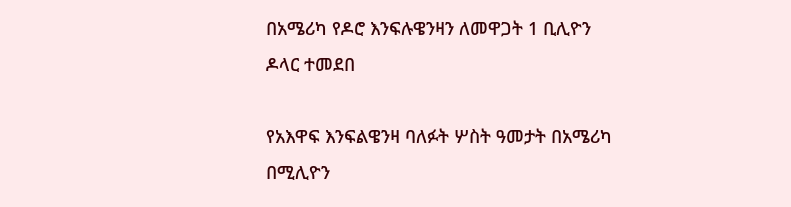በአሜሪካ የዶሮ እንፍሉዌንዛን ለመዋጋት 1 ቢሊዮን ዶላር ተመደበ

የአእዋፍ እንፍልዌንዛ ባለፉት ሦስት ዓመታት በአሜሪካ በሚሊዮን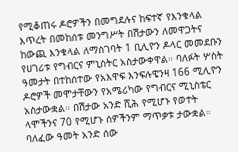የሚቆጠሩ ዶሮዎችን በመግደሉና ከፍተኛ የእንቁላል እጥረት በመከሰቱ መንግሥት በሽታውን ለመዋጋትና ከውጪ እንቁላል ለማስገባት 1 ቢሊዮን ዶላር መመደቡን የሀገሪቱ የግብርና ምኒስትር አስታውቀዋል። ባለፉት ሦስት ዓመታት በተከሰተው የአእዋፍ እንፍሉዌንዛ 166 ሚሊዮን ዶሮዎች መሞታቸውን የአሜሪካው የግብርና ሚኒስቴር አስታውቋል። በሽታው አንድ ሺሕ የሚሆኑ የወተት ላሞችንና 70 የሚሆኑ ሰዎችንም ማጥቃቱ ታውቋል። ባለፈው ዓመት አንድ ሰው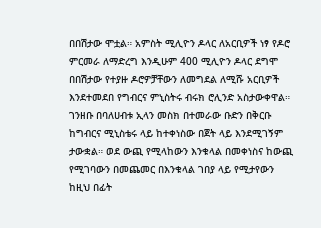በበሽታው ሞቷል። አምስት ሚሊዮን ዶላር ለአርቢዎች ነፃ የዶሮ ምርመራ ለማድረግ እንዲሁም 400 ሚሊዮን ዶላር ደግሞ በበሽታው የተያዙ ዶሮዎቻቸውን ለመግደል ለሚሹ አርቢዎች እንደተመደበ የግብርና ምኒስትሩ ብሩክ ሮሊንድ አስታውቀዋል። ገንዘቡ በባለሀብቱ ኢላን መስክ በተመራው ቡድን በቅርቡ ከግብርና ሚኒስቴሩ ላይ ከተቀነስው በጀት ላይ እንደሚገኝም ታውቋል። ወደ ውጪ የሚላከውን እንቁላል በመቀነስና ከውጪ የሚገባውን በመጨመር በእንቁላል ገበያ ላይ የሚታየውን ከዚህ በፊት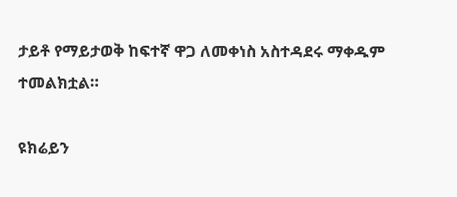ታይቶ የማይታወቅ ከፍተኛ ዋጋ ለመቀነስ አስተዳደሩ ማቀዱም ተመልክቷል።

ዩክሬይን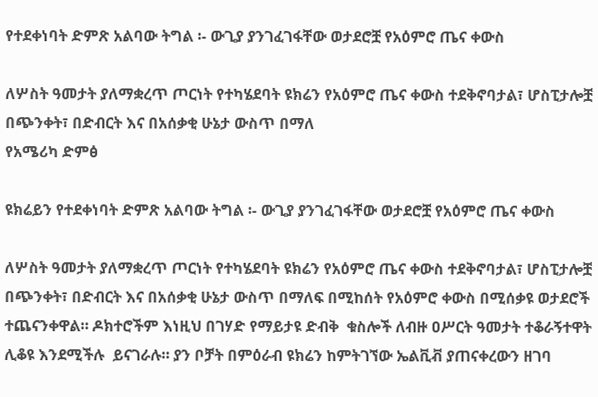የተደቀነባት ድምጽ አልባው ትግል ፡- ውጊያ ያንገፈገፋቸው ወታደሮቿ የአዕምሮ ጤና ቀውስ

ለሦስት ዓመታት ያለማቋረጥ ጦርነት የተካሄደባት ዩክሬን የአዕምሮ ጤና ቀውስ ተደቅኖባታል፣ ሆስፒታሎቿ  በጭንቀት፣ በድብርት እና በአሰቃቂ ሁኔታ ውስጥ በማለ
የአሜሪካ ድምፅ

ዩክሬይን የተደቀነባት ድምጽ አልባው ትግል ፡- ውጊያ ያንገፈገፋቸው ወታደሮቿ የአዕምሮ ጤና ቀውስ

ለሦስት ዓመታት ያለማቋረጥ ጦርነት የተካሄደባት ዩክሬን የአዕምሮ ጤና ቀውስ ተደቅኖባታል፣ ሆስፒታሎቿ  በጭንቀት፣ በድብርት እና በአሰቃቂ ሁኔታ ውስጥ በማለፍ በሚከሰት የአዕምሮ ቀውስ በሚሰቃዩ ወታደሮች ተጨናንቀዋል። ዶክተሮችም እነዚህ በገሃድ የማይታዩ ድብቅ  ቁስሎች ለብዙ ዐሥርት ዓመታት ተቆራኝተዋት ሊቆዩ እንደሚችሉ  ይናገራሉ። ያን ቦቻት በምዕራብ ዩክሬን ከምትገኘው ኤልቪቭ ያጠናቀረውን ዘገባ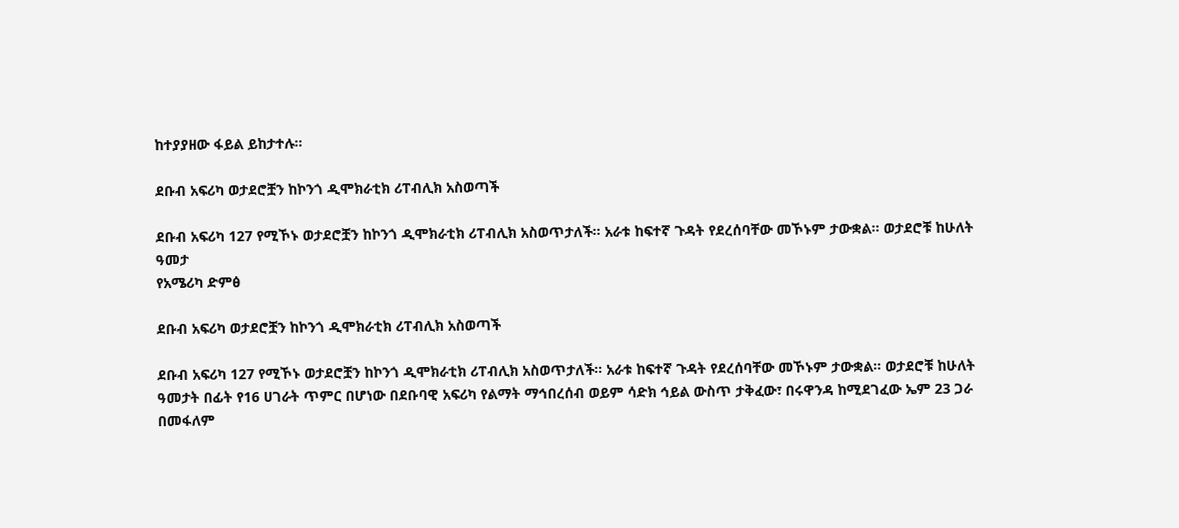ከተያያዘው ፋይል ይከታተሉ።

ደቡብ አፍሪካ ወታደሮቿን ከኮንጎ ዲሞክራቲክ ሪፐብሊክ አስወጣች

ደቡብ አፍሪካ 127 የሚኾኑ ወታደሮቿን ከኮንጎ ዲሞክራቲክ ሪፐብሊክ አስወጥታለች፡፡ አራቱ ከፍተኛ ጉዳት የደረሰባቸው መኾኑም ታውቋል። ወታደሮቹ ከሁለት ዓመታ
የአሜሪካ ድምፅ

ደቡብ አፍሪካ ወታደሮቿን ከኮንጎ ዲሞክራቲክ ሪፐብሊክ አስወጣች

ደቡብ አፍሪካ 127 የሚኾኑ ወታደሮቿን ከኮንጎ ዲሞክራቲክ ሪፐብሊክ አስወጥታለች፡፡ አራቱ ከፍተኛ ጉዳት የደረሰባቸው መኾኑም ታውቋል። ወታደሮቹ ከሁለት ዓመታት በፊት የ16 ሀገራት ጥምር በሆነው በደቡባዊ አፍሪካ የልማት ማኅበረሰብ ወይም ሳድክ ኅይል ውስጥ ታቅፈው፣ በሩዋንዳ ከሚደገፈው ኤም 23 ጋራ በመፋለም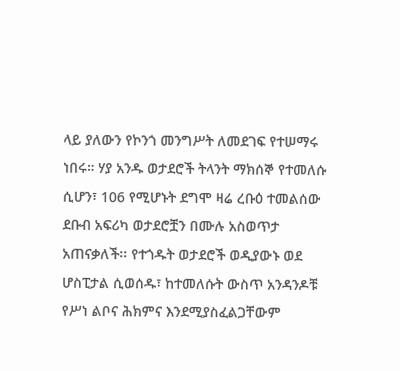ላይ ያለውን የኮንጎ መንግሥት ለመደገፍ የተሠማሩ ነበሩ። ሃያ አንዱ ወታደሮች ትላንት ማክሰኞ የተመለሱ ሲሆን፣ 106 የሚሆኑት ደግሞ ዛሬ ረቡዕ ተመልሰው ደቡብ አፍሪካ ወታደሮቿን በሙሉ አስወጥታ አጠናቃለች፡፡ የተጎዱት ወታደሮች ወዲያውኑ ወደ ሆስፒታል ሲወሰዱ፣ ከተመለሱት ውስጥ አንዳንዶቹ የሥነ ልቦና ሕክምና እንደሚያስፈልጋቸውም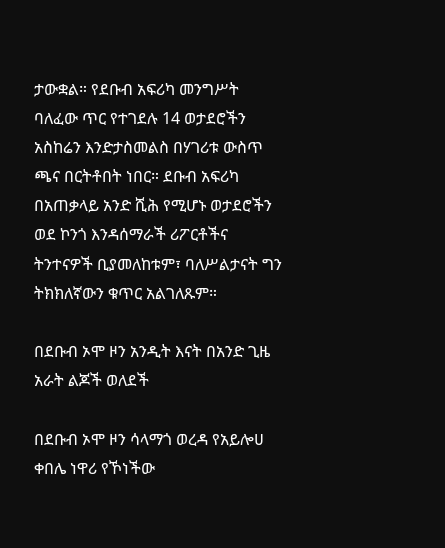ታውቋል። የደቡብ አፍሪካ መንግሥት ባለፈው ጥር የተገደሉ 14 ወታደሮችን አስከሬን እንድታስመልስ በሃገሪቱ ውስጥ ጫና በርትቶበት ነበር። ደቡብ አፍሪካ በአጠቃላይ አንድ ሺሕ የሚሆኑ ወታደሮችን ወደ ኮንጎ እንዳሰማራች ሪፖርቶችና ትንተናዎች ቢያመለከቱም፣ ባለሥልታናት ግን ትክክለኛውን ቁጥር አልገለጹም።

በደቡብ ኦሞ ዞን አንዲት እናት በአንድ ጊዜ አራት ልጆች ወለደች

በደቡብ ኦሞ ዞን ሳላማጎ ወረዳ የአይሎሀ ቀበሌ ነዋሪ የኾነችው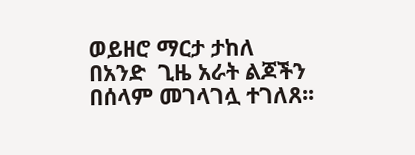ወይዘሮ ማርታ ታከለ  በአንድ  ጊዜ አራት ልጆችን በሰላም መገላገሏ ተገለጸ፡፡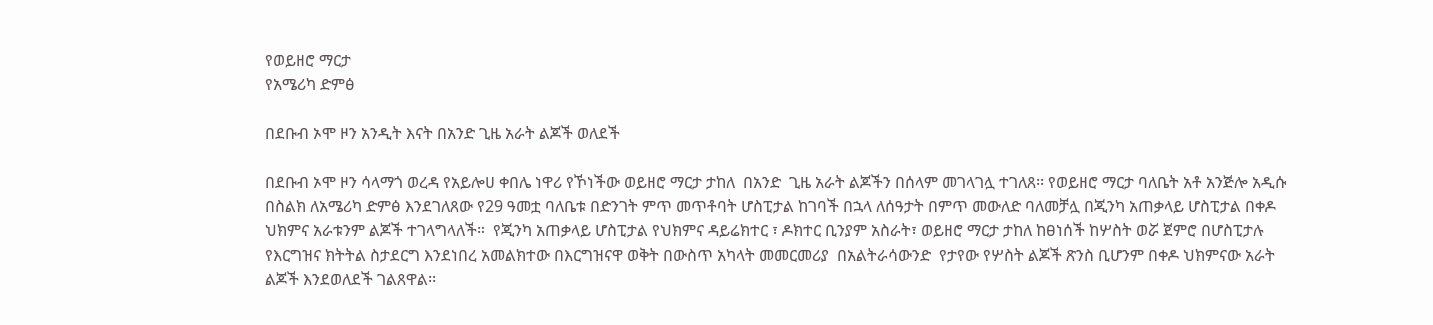የወይዘሮ ማርታ
የአሜሪካ ድምፅ

በደቡብ ኦሞ ዞን አንዲት እናት በአንድ ጊዜ አራት ልጆች ወለደች

በደቡብ ኦሞ ዞን ሳላማጎ ወረዳ የአይሎሀ ቀበሌ ነዋሪ የኾነችው ወይዘሮ ማርታ ታከለ  በአንድ  ጊዜ አራት ልጆችን በሰላም መገላገሏ ተገለጸ፡፡ የወይዘሮ ማርታ ባለቤት አቶ አንጅሎ አዲሱ በስልክ ለአሜሪካ ድምፅ እንደገለጸው የ29 ዓመቷ ባለቤቱ በድንገት ምጥ መጥቶባት ሆስፒታል ከገባች በኋላ ለሰዓታት በምጥ መውለድ ባለመቻሏ በጂንካ አጠቃላይ ሆስፒታል በቀዶ ህክምና አራቱንም ልጆች ተገላግላለች።  የጂንካ አጠቃላይ ሆስፒታል የህክምና ዳይሬክተር ፣ ዶክተር ቢንያም አስራት፣ ወይዘሮ ማርታ ታከለ ከፀነሰች ከሦስት ወሯ ጀምሮ በሆስፒታሉ የእርግዝና ክትትል ስታደርግ እንደነበረ አመልክተው በእርግዝናዋ ወቅት በውስጥ አካላት መመርመሪያ  በአልትራሳውንድ  የታየው የሦስት ልጆች ጽንስ ቢሆንም በቀዶ ህክምናው አራት ልጆች እንደወለደች ገልጸዋል፡፡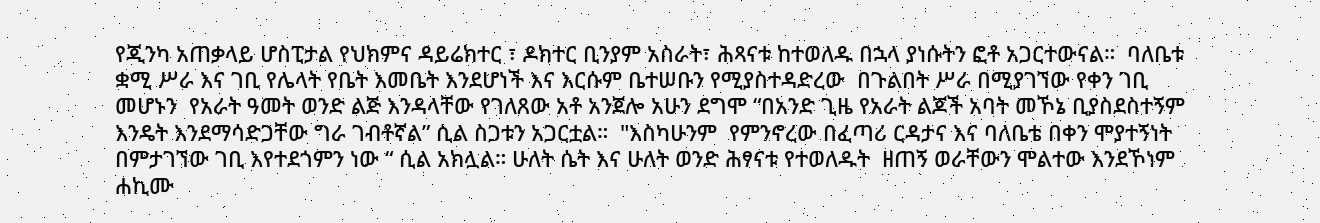የጂንካ አጠቃላይ ሆስፒታል የህክምና ዳይሬክተር ፣ ዶክተር ቢንያም አስራት፣ ሕጻናቱ ከተወለዱ በኋላ ያነሱትን ፎቶ አጋርተውናል።  ባለቤቱ ቋሚ ሥራ እና ገቢ የሌላት የቤት እመቤት እንደሆነች እና እርሱም ቤተሠቡን የሚያስተዳድረው  በጉልበት ሥራ በሚያገኘው የቀን ገቢ መሆኑን  የአራት ዓመት ወንድ ልጅ እንዳላቸው የገለጸው አቶ አንጀሎ አሁን ደግሞ “በአንድ ጊዜ የአራት ልጆች አባት መኾኔ ቢያስደስተኝም እንዴት እንደማሳድጋቸው ግራ ገብቶኛል” ሲል ስጋቱን አጋርቷል።  "እስካሁንም  የምንኖረው በፈጣሪ ርዳታና እና ባለቤቴ በቀን ሞያተኝነት በምታገኘው ገቢ እየተደጎምን ነው “ ሲል አክሏል። ሁለት ሴት እና ሁለት ወንድ ሕፃናቱ የተወለዱት  ዘጠኝ ወራቸውን ሞልተው እንደኾነም ሐኪሙ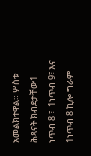አመልክተዋል። ሦስቱ ሕጻናት ክብደታቸው1 ነጥብ 8 ፣  1ነጥብ 9፣ እና  1ነጥብ 8 ኪሎ ግራም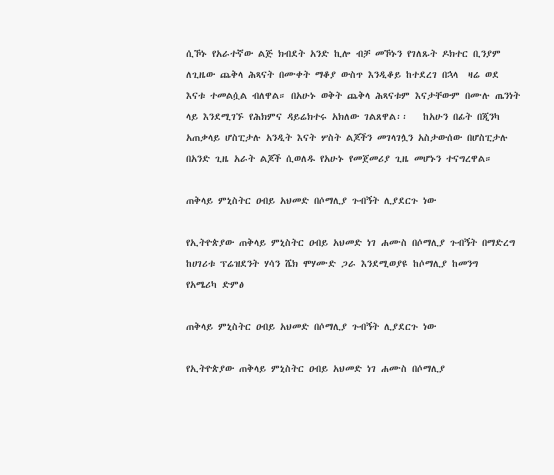ሲኾኑ የአራተኛው ልጅ ክብደት አንድ ኪሎ ብቻ መኾኑን የገለጹት ዶክተር ቢንያም  ለጊዜው ጨቅላ ሕጻናት በሙቀት ማቆያ ውስጥ እንዲቆይ ከተደረገ በኋላ  ዛሬ ወደ እናቱ ተመልሷል ብለዋል። በአሁኑ ወቅት ጨቅላ ሕጻናቱም እናታቸውም በሙሉ ጤንነት ላይ እንደሚገኙ የሕክምና ዳይሬክተሩ አክለው ገልጸዋል፡፡   ከአሁን በፊት በጂንካ አጠቃላይ ሆስፒታሉ አንዲት እናት ሦስት ልጆችን መገላገሏን አስታውሰው በሆስፒታሉ  በአንድ ጊዜ አራት ልጆች ሲወለዱ የአሁኑ የመጀመሪያ ጊዜ መሆኑን ተናግረዋል።

ጠቅላይ ምኒስትር ዐብይ አህመድ በሶማሊያ ጉብኝት ሊያደርጉ ነው

የኢትዮጵያው ጠቅላይ ምኒስትር ዐብይ አህመድ ነገ ሐሙስ በሶማሊያ ጉብኝት በማድረግ ከሀገሪቱ ፕሬዝደንት ሃሳን ሼክ ሞሃሙድ ጋራ እንደሚወያዩ ከሶማሊያ ከመንግ
የአሜሪካ ድምፅ

ጠቅላይ ምኒስትር ዐብይ አህመድ በሶማሊያ ጉብኝት ሊያደርጉ ነው

የኢትዮጵያው ጠቅላይ ምኒስትር ዐብይ አህመድ ነገ ሐሙስ በሶማሊያ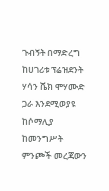ጉብኝት በማድረግ ከሀገሪቱ ፕሬዝደንት ሃሳን ሼክ ሞሃሙድ ጋራ እንደሚወያዩ ከሶማሊያ ከመንግሥት ምንጮች መረጃውን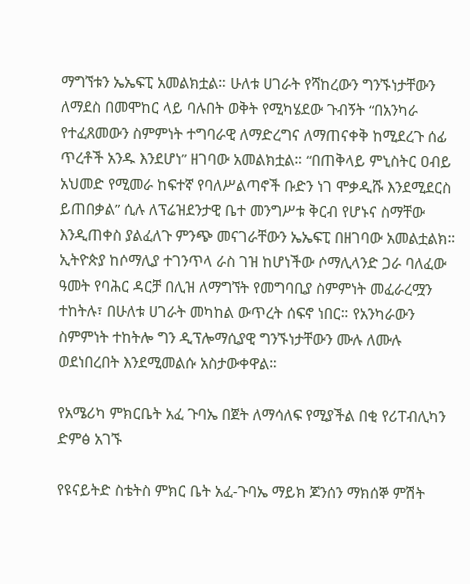ማግኘቱን ኤኤፍፒ አመልክቷል። ሁለቱ ሀገራት የሻከረውን ግንኙነታቸውን ለማደስ በመሞከር ላይ ባሉበት ወቅት የሚካሄደው ጉብኝት “በአንካራ የተፈጸመውን ስምምነት ተግባራዊ ለማድረግና ለማጠናቀቅ ከሚደረጉ ሰፊ ጥረቶች አንዱ እንደሆነ” ዘገባው አመልክቷል። “በጠቅላይ ምኒስትር ዐብይ አህመድ የሚመራ ከፍተኛ የባለሥልጣኖች ቡድን ነገ ሞቃዲሹ እንደሚደርስ ይጠበቃል” ሲሉ ለፕሬዝደንታዊ ቤተ መንግሥቱ ቅርብ የሆኑና ስማቸው እንዲጠቀስ ያልፈለጉ ምንጭ መናገራቸውን ኤኤፍፒ በዘገባው አመልቷልክ። ኢትዮጵያ ከሶማሊያ ተገንጥላ ራስ ገዝ ከሆነችው ሶማሊላንድ ጋራ ባለፈው ዓመት የባሕር ዳርቻ በሊዝ ለማግኘት የመግባቢያ ስምምነት መፈራረሟን ተከትሉ፣ በሁለቱ ሀገራት መካከል ውጥረት ሰፍኖ ነበር። የአንካራውን ስምምነት ተከትሎ ግን ዲፕሎማሲያዊ ግንኙነታቸውን ሙሉ ለሙሉ ወደነበረበት እንደሚመልሱ አስታውቀዋል።

የአሜሪካ ምክርቤት አፈ ጉባኤ በጀት ለማሳለፍ የሚያችል በቂ የሪፐብሊካን ድምፅ አገኙ

የዩናይትድ ስቴትስ ምክር ቤት አፈ-ጉባኤ ማይክ ጆንሰን ማክሰኞ ምሽት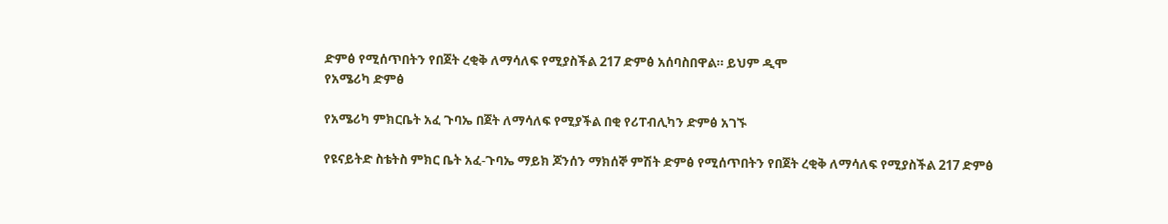ድምፅ የሚሰጥበትን የበጀት ረቂቅ ለማሳለፍ የሚያስችል 217 ድምፅ አሰባስበዋል። ይህም ዲሞ
የአሜሪካ ድምፅ

የአሜሪካ ምክርቤት አፈ ጉባኤ በጀት ለማሳለፍ የሚያችል በቂ የሪፐብሊካን ድምፅ አገኙ

የዩናይትድ ስቴትስ ምክር ቤት አፈ-ጉባኤ ማይክ ጆንሰን ማክሰኞ ምሽት ድምፅ የሚሰጥበትን የበጀት ረቂቅ ለማሳለፍ የሚያስችል 217 ድምፅ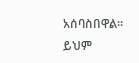አሰባስበዋል። ይህም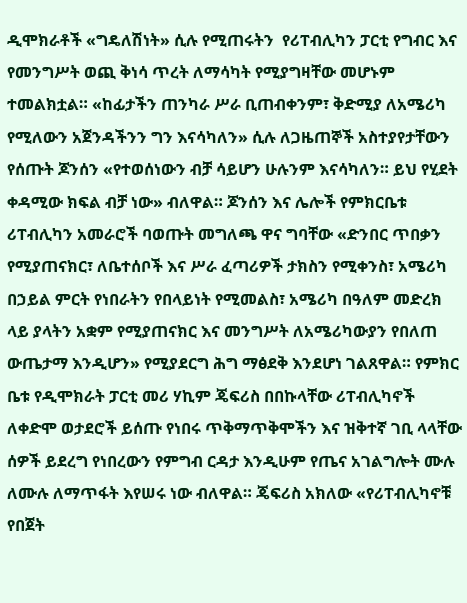ዲሞክራቶች «ግዴለሽነት» ሲሉ የሚጠሩትን  የሪፐብሊካን ፓርቲ የግብር እና የመንግሥት ወጪ ቅነሳ ጥረት ለማሳካት የሚያግዛቸው መሆኑም ተመልክቷል። «ከፊታችን ጠንካራ ሥራ ቢጠብቀንም፣ ቅድሚያ ለአሜሪካ የሚለውን አጀንዳችንን ግን እናሳካለን» ሲሉ ለጋዜጠኞች አስተያየታቸውን የሰጡት ጆንሰን «የተወሰነውን ብቻ ሳይሆን ሁሉንም እናሳካለን። ይህ የሂደት ቀዳሚው ክፍል ብቻ ነው» ብለዋል። ጆንሰን እና ሌሎች የምክርቤቱ ሪፐብሊካን አመራሮች ባወጡት መግለጫ ዋና ግባቸው «ድንበር ጥበቃን የሚያጠናክር፣ ለቤተሰቦች እና ሥራ ፈጣሪዎች ታክስን የሚቀንስ፣ አሜሪካ በኃይል ምርት የነበራትን የበላይነት የሚመልስ፣ አሜሪካ በዓለም መድረክ ላይ ያላትን አቋም የሚያጠናክር እና መንግሥት ለአሜሪካውያን የበለጠ ውጤታማ እንዲሆን» የሚያደርግ ሕግ ማፅደቅ እንደሆነ ገልጸዋል። የምክር ቤቱ የዲሞክራት ፓርቲ መሪ ሃኪም ጄፍሪስ በበኩላቸው ሪፐብሊካኖች ለቀድሞ ወታደሮች ይሰጡ የነበሩ ጥቅማጥቅሞችን እና ዝቅተኛ ገቢ ላላቸው ሰዎች ይደረግ የነበረውን የምግብ ርዳታ እንዲሁም የጤና አገልግሎት ሙሉ ለሙሉ ለማጥፋት እየሠሩ ነው ብለዋል። ጄፍሪስ አክለው «የሪፐብሊካኖቹ የበጀት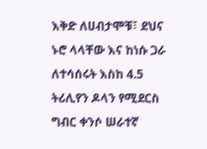እቅድ ለሀብታሞቹ፣ ደህና ኑሮ ላላቸው እና ከነሱ ጋራ ለተሳሰሩት እስከ 4.5 ትሪሊየን ዶላን የሚደርስ ግብር ቀንሶ ሠራተኛ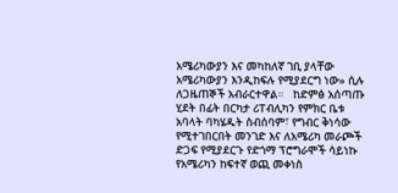አሜሪካውያን እና መካከለኛ ገቢ ያላቸው አሜሪካውያን እንዲከፍሉ የሚያደርግ ነው» ሲሉ ለጋዜጠኞች አብራርተዋል።   ከድምፅ አሰጣጡ ሂደት በፊት በርካታ ሪፐብሊካን የምክር ቤቱ አባላት ባካሄዱት ስብሰባም፣ የግብር ቅነሳው የሚተገበርበት መንገድ እና ለአሜሪካ መራጮች ድጋፍ የሚያደርጉ የድጎማ ፕሮግራሞች ሳይነኩ የአሜሪካን ከፍተኛ ወጪ መቀነስ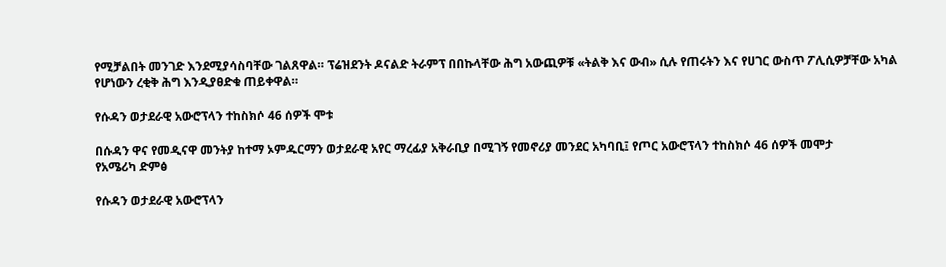የሚቻልበት መንገድ እንደሚያሳስባቸው ገልጸዋል። ፕሬዝደንት ዶናልድ ትራምፕ በበኩላቸው ሕግ አውጪዎቹ «ትልቅ እና ውብ» ሲሉ የጠሩትን እና የሀገር ውስጥ ፖሊሲዎቻቸው አካል የሆነውን ረቂቅ ሕግ እንዲያፀድቁ ጠይቀዋል።

የሱዳን ወታደራዊ አውሮፕላን ተከስክሶ 46 ሰዎች ሞቱ

በሱዳን ዋና የመዲናዋ መንትያ ከተማ ኦምዱርማን ወታደራዊ አየር ማረፊያ አቅራቢያ በሚገኝ የመኖሪያ መንደር አካባቢ፤ የጦር አውሮፕላን ተከስክሶ 46 ሰዎች መሞታ
የአሜሪካ ድምፅ

የሱዳን ወታደራዊ አውሮፕላን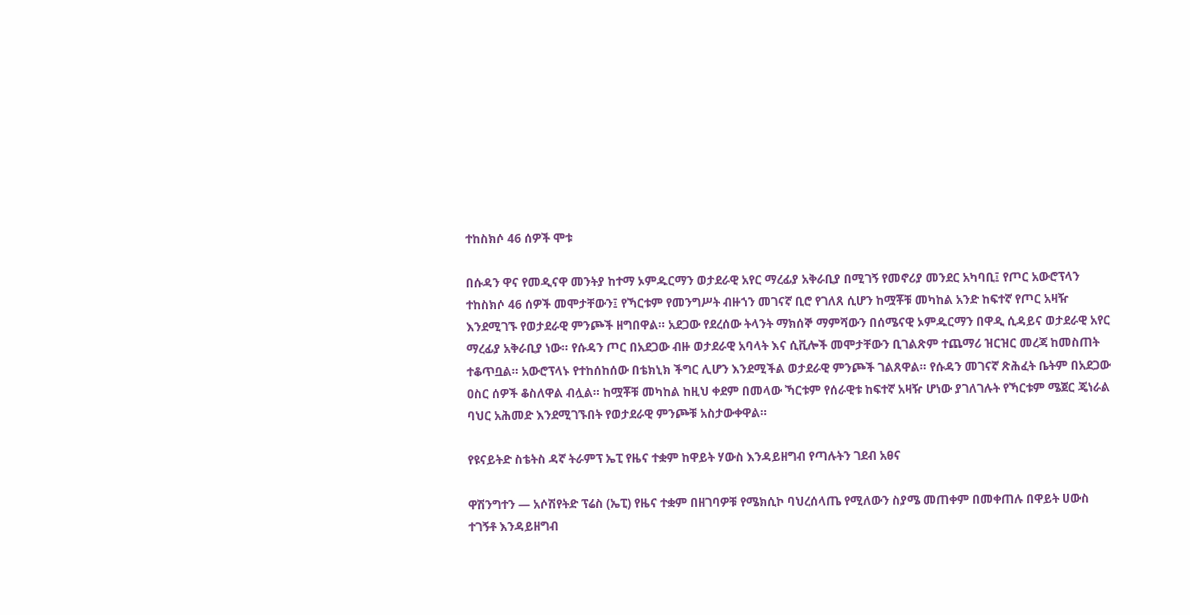ተከስክሶ 46 ሰዎች ሞቱ

በሱዳን ዋና የመዲናዋ መንትያ ከተማ ኦምዱርማን ወታደራዊ አየር ማረፊያ አቅራቢያ በሚገኝ የመኖሪያ መንደር አካባቢ፤ የጦር አውሮፕላን ተከስክሶ 46 ሰዎች መሞታቸውን፤ የኻርቱም የመንግሥት ብዙኀን መገናኛ ቢሮ የገለጸ ሲሆን ከሟቾቹ መካከል አንድ ከፍተኛ የጦር አዛዥ እንደሚገኙ የወታደራዊ ምንጮች ዘግበዋል። አደጋው የደረሰው ትላንት ማክሰኞ ማምሻውን በሰሜናዊ ኦምዱርማን በዋዲ ሲዳይና ወታደራዊ አየር ማረፊያ አቅራቢያ ነው። የሱዳን ጦር በአደጋው ብዙ ወታደራዊ አባላት እና ሲቪሎች መሞታቸውን ቢገልጽም ተጨማሪ ዝርዝር መረጃ ከመስጠት ተቆጥቧል። አውሮፕላኑ የተከሰከሰው በቴክኒክ ችግር ሊሆን እንደሚችል ወታደራዊ ምንጮች ገልጸዋል። የሱዳን መገናኛ ጽሕፈት ቤትም በአደጋው ዐስር ሰዎች ቆስለዋል ብሏል። ከሟቾቹ መካከል ከዚህ ቀደም በመላው ኻርቱም የሰራዊቱ ከፍተኛ አዛዥ ሆነው ያገለገሉት የኻርቱም ሜጀር ጄነራል ባህር አሕመድ እንደሚገኙበት የወታደራዊ ምንጮቹ አስታውቀዋል።

የዩናይትድ ስቴትስ ዳኛ ትራምፕ ኤፒ የዜና ተቋም ከዋይት ሃውስ እንዳይዘግብ የጣሉትን ገደብ አፀና

ዋሽንግተን — አሶሽየትድ ፕሬስ (ኤፒ) የዜና ተቋም በዘገባዎቹ የሜክሲኮ ባህረሰላጤ የሚለውን ስያሜ መጠቀም በመቀጠሉ በዋይት ሀውስ ተገኝቶ እንዳይዘግብ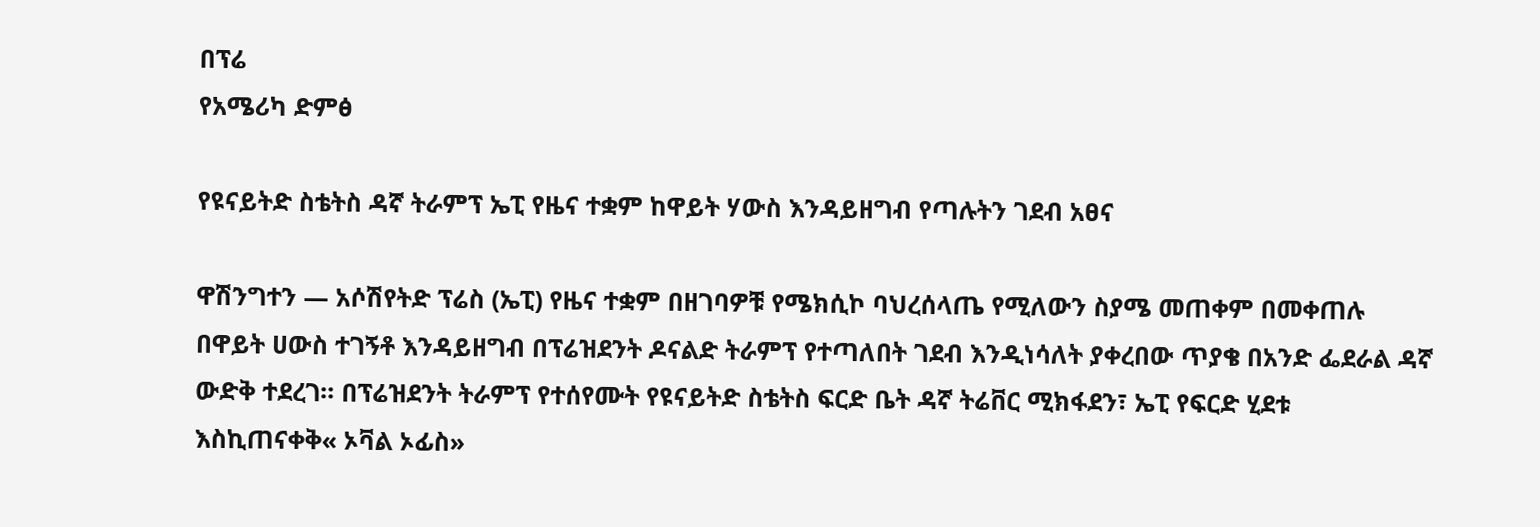በፕሬ
የአሜሪካ ድምፅ

የዩናይትድ ስቴትስ ዳኛ ትራምፕ ኤፒ የዜና ተቋም ከዋይት ሃውስ እንዳይዘግብ የጣሉትን ገደብ አፀና

ዋሽንግተን — አሶሽየትድ ፕሬስ (ኤፒ) የዜና ተቋም በዘገባዎቹ የሜክሲኮ ባህረሰላጤ የሚለውን ስያሜ መጠቀም በመቀጠሉ በዋይት ሀውስ ተገኝቶ እንዳይዘግብ በፕሬዝደንት ዶናልድ ትራምፕ የተጣለበት ገደብ እንዲነሳለት ያቀረበው ጥያቄ በአንድ ፌደራል ዳኛ ውድቅ ተደረገ። በፕሬዝደንት ትራምፕ የተሰየሙት የዩናይትድ ስቴትስ ፍርድ ቤት ዳኛ ትሬቨር ሚክፋደን፣ ኤፒ የፍርድ ሂደቱ እስኪጠናቀቅ« ኦቫል ኦፊስ»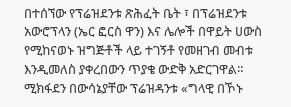በተሰኘው የፕሬዝደንቱ ጽሕፈት ቤት ፣ በፕሬዝደንቱ አውሮፕላን (ኤር ፎርስ ዋን) እና ሌሎች በዋይት ሀውስ የሚከናወኑ ዝግጅቶች ላይ ተገኝቶ የመዘገብ መብቱ እንዲመለስ ያቀረበውን ጥያቄ ውድቅ አድርገዋል። ሚክፋደን በውሳኔያቸው ፕሬዝዳንቱ «ግላዊ በኾኑ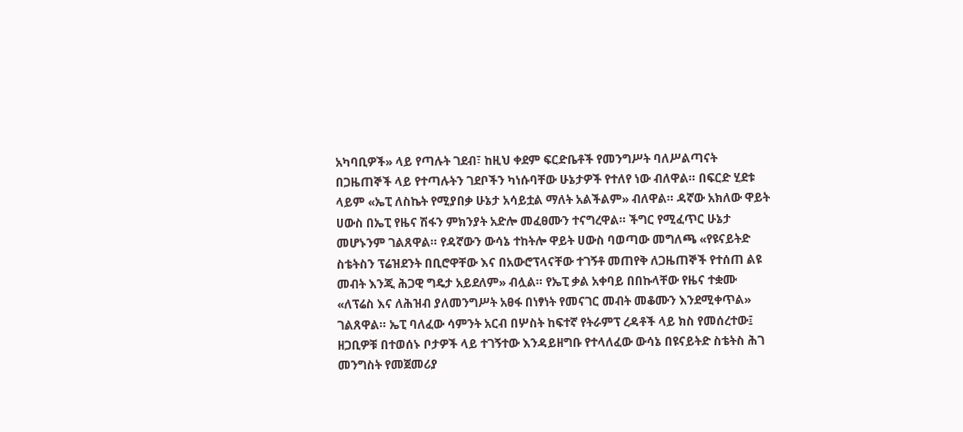አካባቢዎች» ላይ የጣሉት ገደብ፣ ከዚህ ቀደም ፍርድቤቶች የመንግሥት ባለሥልጣናት በጋዜጠኞች ላይ የተጣሉትን ገደቦችን ካነሱባቸው ሁኔታዎች የተለየ ነው ብለዋል። በፍርድ ሂደቱ ላይም «ኤፒ ለስኬት የሚያበቃ ሁኔታ አሳይቷል ማለት አልችልም» ብለዋል። ዳኛው አክለው ዋይት ሀውስ በኤፒ የዜና ሽፋን ምክንያት አድሎ መፈፀሙን ተናግረዋል። ችግር የሚፈጥር ሁኔታ መሆኑንም ገልጸዋል። የዳኛውን ውሳኔ ተከትሎ ዋይት ሀውስ ባወጣው መግለጫ «የዩናይትድ ስቴትስን ፕሬዝደንት በቢሮዋቸው እና በአውሮፕላናቸው ተገኝቶ መጠየቅ ለጋዜጠኞች የተሰጠ ልዩ መብት እንጂ ሕጋዊ ግዴታ አይደለም» ብሏል። የኤፒ ቃል አቀባይ በበኩላቸው የዜና ተቋሙ «ለፕሬስ እና ለሕዝብ ያለመንግሥት አፀፋ በነፃነት የመናገር መብት መቆሙን እንደሚቀጥል» ገልጸዋል። ኤፒ ባለፈው ሳምንት አርብ በሦስት ከፍተኛ የትራምፕ ረዳቶች ላይ ክስ የመሰረተው፤ ዘጋቢዎቹ በተወሰኑ ቦታዎች ላይ ተገኝተው እንዳይዘግቡ የተላለፈው ውሳኔ በዩናይትድ ስቴትስ ሕገ መንግስት የመጀመሪያ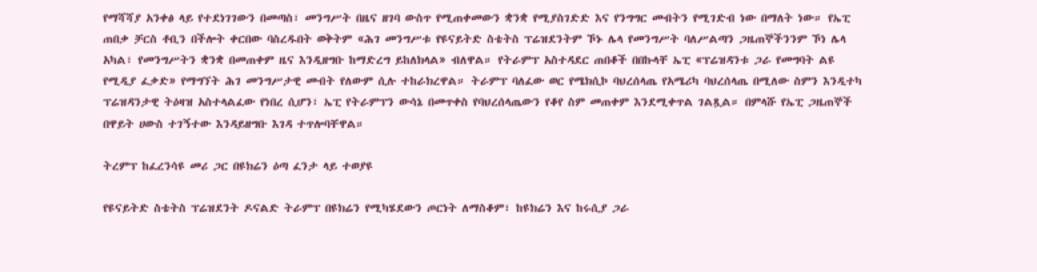የማሻሻያ አንቀፅ ላይ የተደነገገውን በመጣስ፣ መንግሥት በዜና ዘገባ ውስጥ የሚጠቀመውን ቋንቋ የሚያስገድድ እና የንግግር መብትን የሚገድብ ነው በማለት ነው። የኤፒ ጠበቃ ቻርስ ቶቢን በችሎት ቀርበው ባስረዱበት ወቅትም «ሕገ መንግሥቱ የዩናይትድ ስቴትስ ፕሬዝደንትም ኾኑ ሌላ የመንግሥት ባለሥልጣን ጋዜጠኞችንንም ኾነ ሌላ አካል፣ የመንግሥትን ቋንቋ በመጠቀም ዜና እንዲዘግቡ ከማድረግ ይከለክላል» ብለዋል። የትራምፕ አስተዳደር ጠበቆች በበኩላቸ ኤፒ «ፕሬዝዳንቱ ጋራ የመግባት ልዩ የሚዲያ ፈቃድ» የማግኘት ሕገ መንግሥታዊ መብት የለውም ሲሉ ተከራክረዋል። ትራምፕ ባለፈው ወር የሜክሲኮ ባህረሰላጤ የአሜሪካ ባህረሰላጤ በሚለው ስምን እንዲተካ ፕሬዝዳንታዊ ትዕዛዝ አስተላልፈው የነበረ ሲሆን፣ ኤፒ የትራምፕን ውሳኔ በመጥቀስ የባህረሰላጤውን የቆየ ስም መጠቀም እንደሚቀጥል ገልጿል። በምላሹ የኤፒ ጋዜጠኞች በዋይት ሀውስ ተገኝተው እንዳይዘግቡ እገዳ ተጥሎባቸዋል።

ትረምፕ ከፈረንሳዩ መሪ ጋር በዩክሬን ዕጣ ፈንታ ላይ ተወያዩ

የዩናይትድ ስቴትስ ፕሬዝደንት ዶናልድ ትራምፕ በዩክሬን የሚካሄደውን ጦርነት ለማስቆም፣ ከዩክሬን እና ከሩሲያ ጋራ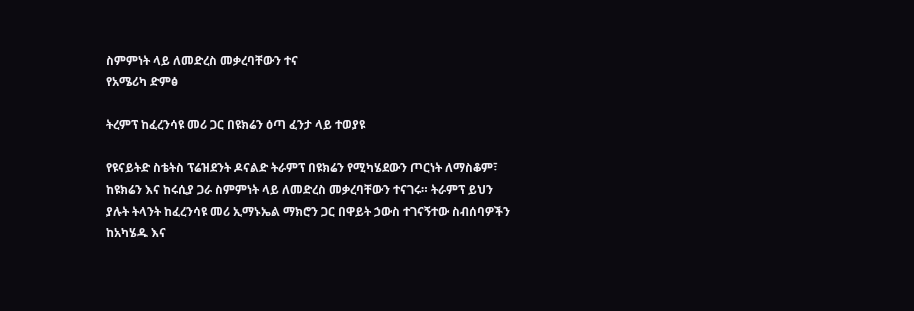ስምምነት ላይ ለመድረስ መቃረባቸውን ተና
የአሜሪካ ድምፅ

ትረምፕ ከፈረንሳዩ መሪ ጋር በዩክሬን ዕጣ ፈንታ ላይ ተወያዩ

የዩናይትድ ስቴትስ ፕሬዝደንት ዶናልድ ትራምፕ በዩክሬን የሚካሄደውን ጦርነት ለማስቆም፣ ከዩክሬን እና ከሩሲያ ጋራ ስምምነት ላይ ለመድረስ መቃረባቸውን ተናገሩ። ትራምፕ ይህን ያሉት ትላንት ከፈረንሳዩ መሪ ኢማኑኤል ማክሮን ጋር በዋይት ኃውስ ተገናኝተው ስብሰባዎችን ከአካሄዱ እና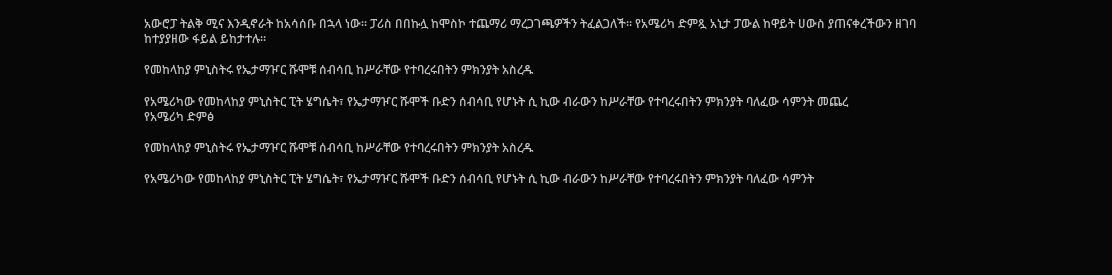አውሮፓ ትልቅ ሚና እንዲኖራት ከአሳሰቡ በኋላ ነው። ፓሪስ በበኩሏ ከሞስኮ ተጨማሪ ማረጋገጫዎችን ትፈልጋለች። የአሜሪካ ድምጿ አኒታ ፓውል ከዋይት ሀውስ ያጠናቀረችውን ዘገባ ከተያያዘው ፋይል ይከታተሉ።

የመከላከያ ምኒስትሩ የኤታማዦር ሹሞቹ ሰብሳቢ ከሥራቸው የተባረሩበትን ምክንያት አስረዱ

የአሜሪካው የመከላከያ ምኒስትር ፒት ሄግሴት፣ የኤታማዦር ሹሞች ቡድን ሰብሳቢ የሆኑት ሲ ኪው ብራውን ከሥራቸው የተባረሩበትን ምክንያት ባለፈው ሳምንት መጨረ
የአሜሪካ ድምፅ

የመከላከያ ምኒስትሩ የኤታማዦር ሹሞቹ ሰብሳቢ ከሥራቸው የተባረሩበትን ምክንያት አስረዱ

የአሜሪካው የመከላከያ ምኒስትር ፒት ሄግሴት፣ የኤታማዦር ሹሞች ቡድን ሰብሳቢ የሆኑት ሲ ኪው ብራውን ከሥራቸው የተባረሩበትን ምክንያት ባለፈው ሳምንት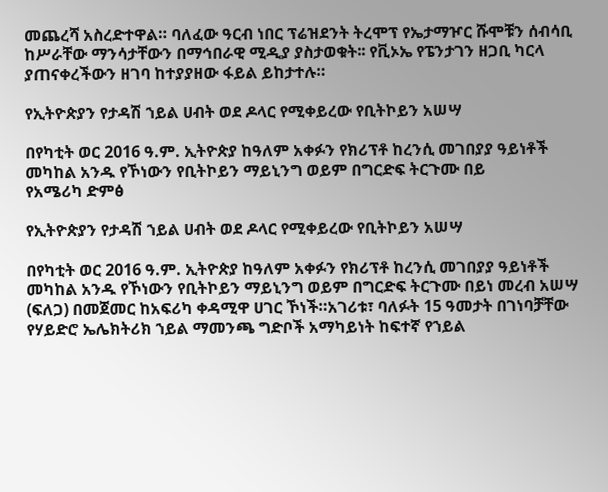መጨረሻ አስረድተዋል። ባለፈው ዓርብ ነበር ፕሬዝደንት ትረሞፕ የኤታማዦር ሹሞቹን ሰብሳቢ ከሥራቸው ማንሳታቸውን በማኅበራዊ ሚዲያ ያስታወቁት፡፡ የቪኦኤ የፔንታገን ዘጋቢ ካርላ ያጠናቀረችውን ዘገባ ከተያያዘው ፋይል ይከታተሉ።

የኢትዮጵያን የታዳሽ ኀይል ሀብት ወደ ዶላር የሚቀይረው የቢትኮይን አሠሣ

በየካቲት ወር 2016 ዓ.ም. ኢትዮጵያ ከዓለም አቀፉን የክሪፕቶ ከረንሲ መገበያያ ዓይነቶች መካከል አንዱ የኾነውን የቢትኮይን ማይኒንግ ወይም በግርድፍ ትርጉሙ በይ
የአሜሪካ ድምፅ

የኢትዮጵያን የታዳሽ ኀይል ሀብት ወደ ዶላር የሚቀይረው የቢትኮይን አሠሣ

በየካቲት ወር 2016 ዓ.ም. ኢትዮጵያ ከዓለም አቀፉን የክሪፕቶ ከረንሲ መገበያያ ዓይነቶች መካከል አንዱ የኾነውን የቢትኮይን ማይኒንግ ወይም በግርድፍ ትርጉሙ በይነ መረብ አሠሣ (ፍለጋ) በመጀመር ከአፍሪካ ቀዳሚዋ ሀገር ኾነች።አገሪቱ፣ ባለፉት 15 ዓመታት በገነባቻቸው የሃይድሮ ኤሌክትሪክ ኀይል ማመንጫ ግድቦች አማካይነት ከፍተኛ የኀይል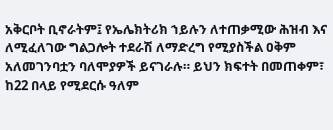አቅርቦት ቢኖራትም፤ የኤሌክትሪክ ኀይሉን ለተጠቃሚው ሕዝብ እና ለሚፈለገው ግልጋሎት ተደራሽ ለማድረግ የሚያስችል ዐቅም አለመገንባቷን ባለሞያዎች ይናገራሉ። ይህን ክፍተት በመጠቀም፣ ከ22 በላይ የሚደርሱ ዓለም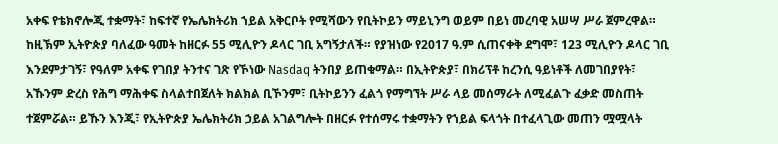አቀፍ የቴክኖሎጂ ተቋማት፣ ከፍተኛ የኤሌክትሪክ ኀይል አቅርቦት የሚሻውን የቢትኮይን ማይኒንግ ወይም በይነ መረባዊ አሠሣ ሥራ ጀምረዋል። ከዚኽም ኢትዮጵያ ባለፈው ዓመት ከዘርፉ 55 ሚሊዮን ዶላር ገቢ አግኝታለች። የያዝነው የ2017 ዓ.ም ሲጠናቀቅ ደግሞ፣ 123 ሚሊዮን ዶላር ገቢ እንደምታገኝ፣ የዓለም አቀፍ የገበያ ትንተና ገጽ የኾነው Nasdaq ትንበያ ይጠቁማል። በኢትዮጵያ፣ በክሪፕቶ ከረንሲ ዓይነቶች ለመገበያየት፣ አኹንም ድረስ የሕግ ማሕቀፍ ስላልተበጀለት ክልክል ቢኾንም፣ ቢትኮይንን ፈልጎ የማግኘት ሥራ ላይ መሰማራት ለሚፈልጉ ፈቃድ መስጠት ተጀምሯል። ይኹን እንጂ፣ የኢትዮጵያ ኤሌክትሪክ ኃይል አገልግሎት በዘርፉ የተሰማሩ ተቋማትን የኀይል ፍላጎት በተፈላጊው መጠን ሟሟላት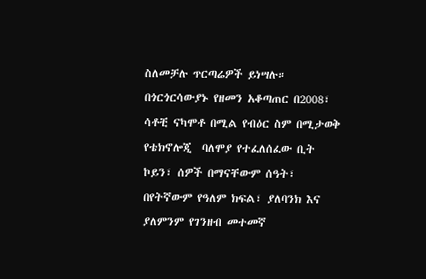ስለመቻሉ ጥርጣሬዎች ይነሣሉ። በጎርጎርሳውያኑ የዘመን አቆጣጠር በ2008፣ ሳቶቺ ናካሞቶ በሚል የብዕር ስም በሚታወቅ የቴክኖሎጂ  ባለሞያ የተፈለሰፈው ቢት ኮይን፣ ሰዎች በማናቸውም ሰዓት፣ በየትኛውም የዓለም ክፍል፣ ያለባንክ እና ያለምንም የገንዘብ መተመኛ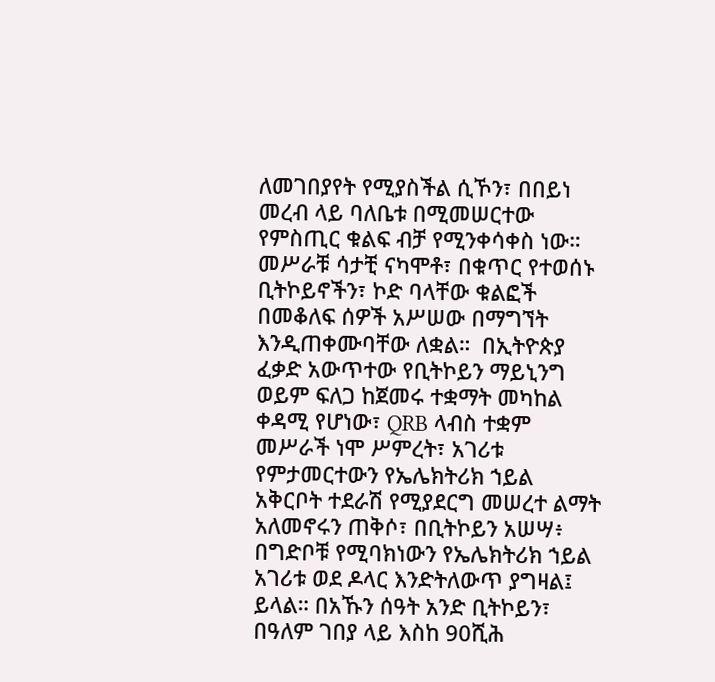ለመገበያየት የሚያስችል ሲኾን፣ በበይነ መረብ ላይ ባለቤቱ በሚመሠርተው የምስጢር ቁልፍ ብቻ የሚንቀሳቀስ ነው። መሥራቹ ሳታቺ ናካሞቶ፣ በቁጥር የተወሰኑ ቢትኮይኖችን፣ ኮድ ባላቸው ቁልፎች በመቆለፍ ሰዎች አሥሠው በማግኘት እንዲጠቀሙባቸው ለቋል።  በኢትዮጵያ ፈቃድ አውጥተው የቢትኮይን ማይኒንግ ወይም ፍለጋ ከጀመሩ ተቋማት መካከል ቀዳሚ የሆነው፣ QRB ላብስ ተቋም መሥራች ነሞ ሥምረት፣ አገሪቱ የምታመርተውን የኤሌክትሪክ ኀይል አቅርቦት ተደራሽ የሚያደርግ መሠረተ ልማት አለመኖሩን ጠቅሶ፣ በቢትኮይን አሠሣ፥ በግድቦቹ የሚባክነውን የኤሌክትሪክ ኀይል አገሪቱ ወደ ዶላር እንድትለውጥ ያግዛል፤ ይላል። በአኹን ሰዓት አንድ ቢትኮይን፣ በዓለም ገበያ ላይ እስከ 90ሺሕ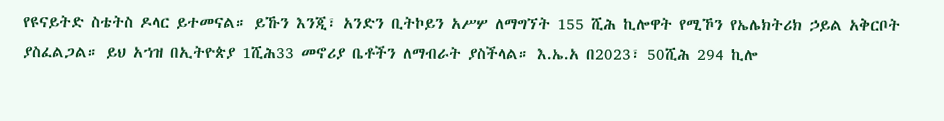የዩናይትድ ስቴትስ ዶላር ይተመናል። ይኹን እንጂ፣ አንድን ቢትኮይን አሥሦ ለማግኘት 155 ሺሕ ኪሎዋት የሚኾን የኤሌክትሪክ ኃይል አቅርቦት ያስፈልጋል። ይህ አኀዝ በኢትዮጵያ 1ሺሕ33 መኖሪያ ቤቶችን ለማብራት ያስችላል። እ.ኤ.አ በ2023፣ 50ሺሕ 294 ኪሎ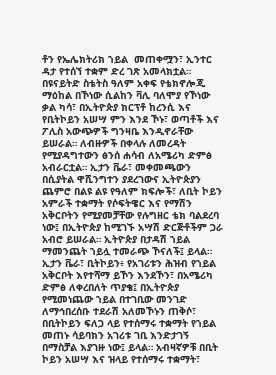ቶን የኤሌክትሪክ ኀይል  መጠቀሟን፣ ኢንተር ዳታ የተሰኘ ተቋም ድረ ገጽ አመላክቷል። በዩናይትድ ስቴትስ ዓለም አቀፍ የቴክኖሎጂ ማዕከል በኾነው ሲልከን ቫሊ ባለሞያ የኾነው ቃል ካሳ፣ በኢትዮጵያ ክርፕቶ ከረንሲ እና የቢትኮይን አሠሣ ምን እንደ ኾኑ፣ ወጣቶች እና ፖሊስ አውጭዎች ግንዛቤ እንዲኖራቸው ይሠራል። ለብዙዎች በቀላሉ ለመረዳት የሚያዳግተውን ፅንሰ ሐሳብ ለአሜሪካ ድምፅ አብራርቷል። ኢታን ቬራ፣ መቀመጫውን በሲያትል ዋሺንግተን ያደረገውና ኢትዮጵያን ጨምሮ በልዩ ልዩ የዓለም ክፍሎች፣ ለቢት ኮይን አምራች ተቋማት የሶፍትዌር እና የማሽን አቅርቦትን የሚያመቻቸው የሉግዘር ቴክ ባልደረባ ነው፤ በኢትዮጵያ ከሚገኙ አሣሽ ድርጅቶችም ጋራ አብሮ ይሠራል። ኢትዮጵያ በታዳሽ ኀይል ማመንጨት ኀይሏ ተመራጭ ኾናለች፤ ይላል። ኢታን ቬራ፣ ቢትኮይን፥ የአገሪቱን ሕዝብ የኀይል አቅርቦት እየተሻማ ይኾን እንደኾን፣ በአሜሪካ ድምፅ ለቀረበለት ጥያቄ፤ በኢትዮጵያ  የሚመነጨው ኀይል በተገቢው መንገድ ለማኅበረሰቡ ተደራሽ አለመኾኑን ጠቅሶ፣ በቢትኮይን ፍለጋ ላይ የተሰማሩ ተቋማት የኀይል መጠኑ ሳይባክን አገሪቱ ገቢ እንድታገኝ በማስቻል እያገዙ ነው፤ ይላል። አብዛኛዎቹ በቢት ኮይን አሠሣ እና ዝላይ የተሰማሩ ተቋማት፣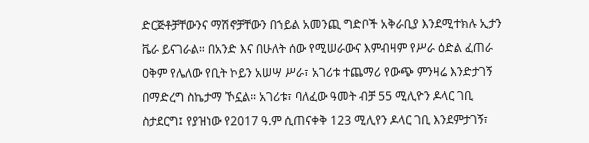ድርጅቶቻቸውንና ማሽኖቻቸውን በኀይል አመንጪ ግድቦች አቅራቢያ እንደሚተክሉ ኢታን ቬራ ይናገራል። በአንድ እና በሁለት ሰው የሚሠራውና እምብዛም የሥራ ዕድል ፈጠራ ዐቅም የሌለው የቢት ኮይን አሠሣ ሥራ፣ አገሪቱ ተጨማሪ የውጭ ምንዛሬ እንድታገኝ በማድረግ ስኬታማ ኾኗል። አገሪቱ፣ ባለፈው ዓመት ብቻ 55 ሚሊዮን ዶላር ገቢ ስታደርግ፤ የያዝነው የ2017 ዓ.ም ሲጠናቀቅ 123 ሚሊየን ዶላር ገቢ እንደምታገኝ፣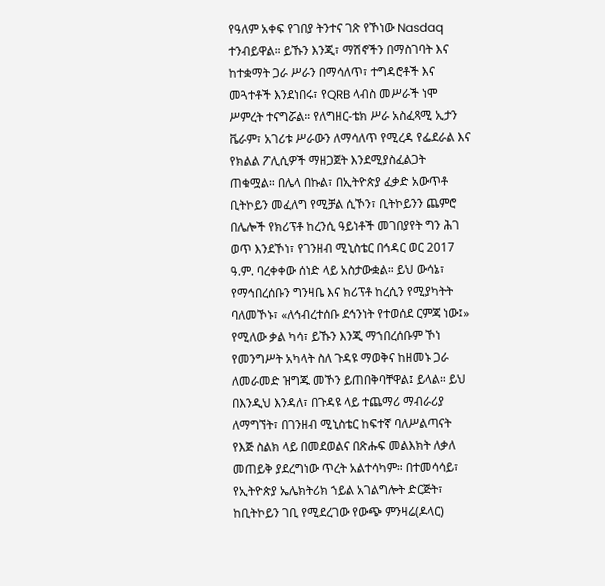የዓለም አቀፍ የገበያ ትንተና ገጽ የኾነው Nasdaq ተንብይዋል። ይኹን እንጂ፣ ማሽኖችን በማስገባት እና ከተቋማት ጋራ ሥራን በማሳለጥ፣ ተግዳሮቶች እና መጓተቶች እንደነበሩ፣ የQRB ላብስ መሥራች ነሞ ሥምረት ተናግሯል። የለግዘር-ቴክ ሥራ አስፈጻሚ ኢታን ቬራም፣ አገሪቱ ሥራውን ለማሳለጥ የሚረዳ የፌደራል እና የክልል ፖሊሲዎች ማዘጋጀት እንደሚያስፈልጋት ጠቁሟል። በሌላ በኩል፣ በኢትዮጵያ ፈቃድ አውጥቶ ቢትኮይን መፈለግ የሚቻል ሲኾን፣ ቢትኮይንን ጨምሮ በሌሎች የክሪፕቶ ከረንሲ ዓይነቶች መገበያየት ግን ሕገ ወጥ እንደኾነ፣ የገንዘብ ሚኒስቴር በኅዳር ወር 2017 ዓ.ም. ባረቀቀው ሰነድ ላይ አስታውቋል። ይህ ውሳኔ፣ የማኅበረሰቡን ግንዛቤ እና ክሪፕቶ ከረሲን የሚያካትት ባለመኾኑ፣ «ለኅብረተሰቡ ደኅንነት የተወሰደ ርምጃ ነው፤» የሚለው ቃል ካሳ፣ ይኹን እንጂ ማኀበረሰቡም ኾነ የመንግሥት አካላት ስለ ጉዳዩ ማወቅና ከዘመኑ ጋራ ለመራመድ ዝግጁ መኾን ይጠበቅባቸዋል፤ ይላል። ይህ በእንዲህ እንዳለ፣ በጉዳዩ ላይ ተጨማሪ ማብራሪያ ለማግኘት፣ በገንዘብ ሚኒስቴር ከፍተኛ ባለሥልጣናት የእጅ ስልክ ላይ በመደወልና በጽሑፍ መልእክት ለቃለ መጠይቅ ያደረግነው ጥረት አልተሳካም። በተመሳሳይ፣ የኢትዮጵያ ኤሌክትሪክ ኀይል አገልግሎት ድርጅት፣ ከቢትኮይን ገቢ የሚደረገው የውጭ ምንዛሬ(ዶላር)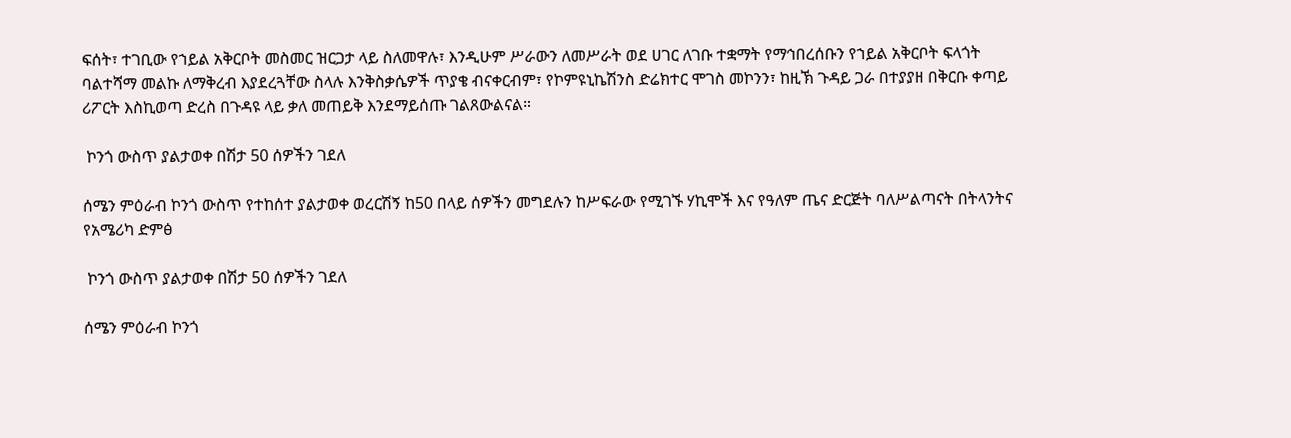ፍሰት፣ ተገቢው የኀይል አቅርቦት መስመር ዝርጋታ ላይ ስለመዋሉ፣ እንዲሁም ሥራውን ለመሥራት ወደ ሀገር ለገቡ ተቋማት የማኅበረሰቡን የኀይል አቅርቦት ፍላጎት ባልተሻማ መልኩ ለማቅረብ እያደረጓቸው ስላሉ እንቅስቃሴዎች ጥያቄ ብናቀርብም፣ የኮምዩኒኬሽንስ ድሬክተር ሞገስ መኮንን፣ ከዚኽ ጉዳይ ጋራ በተያያዘ በቅርቡ ቀጣይ ሪፖርት እስኪወጣ ድረስ በጉዳዩ ላይ ቃለ መጠይቅ እንደማይሰጡ ገልጸውልናል።

 ኮንጎ ውስጥ ያልታወቀ በሽታ 50 ሰዎችን ገደለ

ሰሜን ምዕራብ ኮንጎ ውስጥ የተከሰተ ያልታወቀ ወረርሽኝ ከ50 በላይ ሰዎችን መግደሉን ከሥፍራው የሚገኙ ሃኪሞች እና የዓለም ጤና ድርጅት ባለሥልጣናት በትላንትና
የአሜሪካ ድምፅ

 ኮንጎ ውስጥ ያልታወቀ በሽታ 50 ሰዎችን ገደለ

ሰሜን ምዕራብ ኮንጎ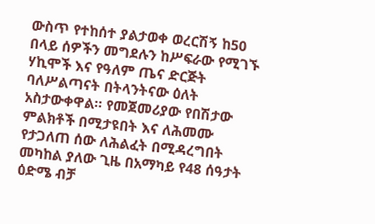ውስጥ የተከሰተ ያልታወቀ ወረርሽኝ ከ50 በላይ ሰዎችን መግደሉን ከሥፍራው የሚገኙ ሃኪሞች እና የዓለም ጤና ድርጅት ባለሥልጣናት በትላንትናው ዕለት አስታውቀዋል። የመጀመሪያው የበሽታው ምልክቶች በሚታዩበት እና ለሕመሙ የታጋለጠ ሰው ለሕልፈት በሚዳረግበት መካከል ያለው ጊዜ በአማካይ የ48 ሰዓታት ዕድሜ ብቻ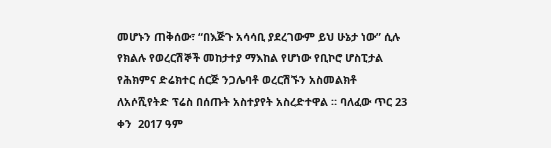መሆኑን ጠቅሰው፣ “በእጅጉ አሳሳቢ ያደረገውም ይህ ሁኔታ ነው” ሲሉ የክልሉ የወረርሽኞች መከታተያ ማእከል የሆነው የቢኮሮ ሆስፒታል የሕክምና ድሬክተር ሰርጅ ንጋሌባቶ ወረርሽኙን አስመልክቶ ለአሶሺየትድ ፕሬስ በሰጡት አስተያየት አስረድተዋል ። ባለፈው ጥር 23 ቀን  2017 ዓም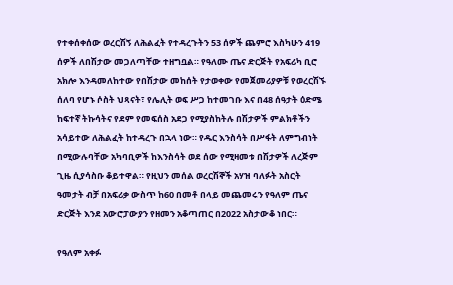የተቀሰቀሰው ወረርሽኝ ለሕልፈት የተዳረጉትን 53 ሰዎች ጨምሮ እስካሁን 419 ሰዎች ለበሽታው መጋለጣቸው ተዘግቧል። የዓለሙ ጤና ድርጅት የአፍሪካ ቢሮ አክሎ እንዳመለከተው የበሽታው መከሰት የታወቀው የመጀመሪያዎቹ የወረርሽኙ ሰለባ የሆኑ ሶስት ህጻናት፣ የሌሊት ወፍ ሥጋ ከተመገቡ እና በ48 ሰዓታት ዕድሜ ከፍተኛ ትኩሳትና የደም የመፍሰስ አደጋ የሚያስከትሉ በሽታዎች ምልክቶችን አሳይተው ለሕልፈት ከተዳረጉ በኋላ ነው። የዱር እንስሳት በሥፋት ለምግብነት በሚውሉባቸው አካባቢዎች ከእንስሳት ወደ ሰው የሚዛመቱ በሽታዎች ለረጅም ጊዜ ሲያሳስቡ ቆይተዋል። የዚህን መሰል ወረርሽኞች አሃዝ ባለፉት አስርት ዓመታት ብቻ በአፍሪቃ ውስጥ ከ60 በመቶ በላይ መጨመሩን የዓለም ጤና ድርጅት እንደ አውሮፓውያን የዘመን አቆጣጠር በ2022 አስታውቆ ነበር።

የዓለም አቀፉ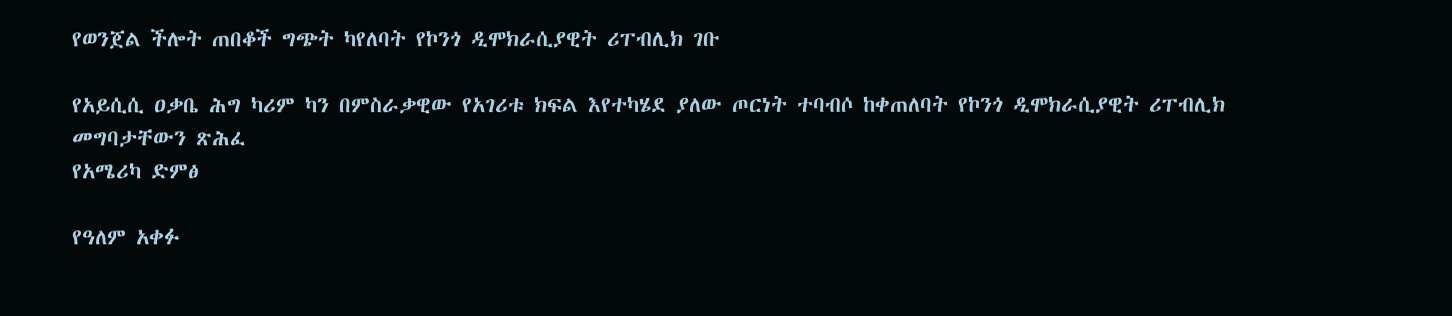የወንጀል ችሎት ጠበቆች ግጭት ካየለባት የኮንጎ ዲሞክራሲያዊት ሪፐብሊክ ገቡ

የአይሲሲ ዐቃቤ ሕግ ካሪም ካን በምስራቃዊው የአገሪቱ ክፍል እየተካሄደ ያለው ጦርነት ተባብሶ ከቀጠለባት የኮንጎ ዲሞክራሲያዊት ሪፐብሊክ መግባታቸውን ጽሕፈ
የአሜሪካ ድምፅ

የዓለም አቀፉ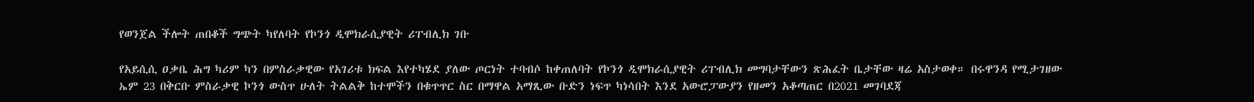የወንጀል ችሎት ጠበቆች ግጭት ካየለባት የኮንጎ ዲሞክራሲያዊት ሪፐብሊክ ገቡ

የአይሲሲ ዐቃቤ ሕግ ካሪም ካን በምስራቃዊው የአገሪቱ ክፍል እየተካሄደ ያለው ጦርነት ተባብሶ ከቀጠለባት የኮንጎ ዲሞክራሲያዊት ሪፐብሊክ መግባታቸውን ጽሕፈት ቤታቸው ዛሬ አስታወቀ። በሩዋንዳ የሚታገዘው ኤም 23 በቅርቡ ምስራቃዊ ኮንጎ ውስጥ ሁለት ትልልቅ ከተሞችን በቁጥጥር ስር በማዋል አማጺው ቡድን ነፍጥ ካነሳበት እንደ አውሮፓውያን የዘመን አቆጣጠር በ2021 መገባደጃ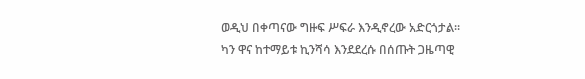ወዲህ በቀጣናው ግዙፍ ሥፍራ እንዲኖረው አድርጎታል። ካን ዋና ከተማይቱ ኪንሻሳ እንደደረሱ በሰጡት ጋዜጣዊ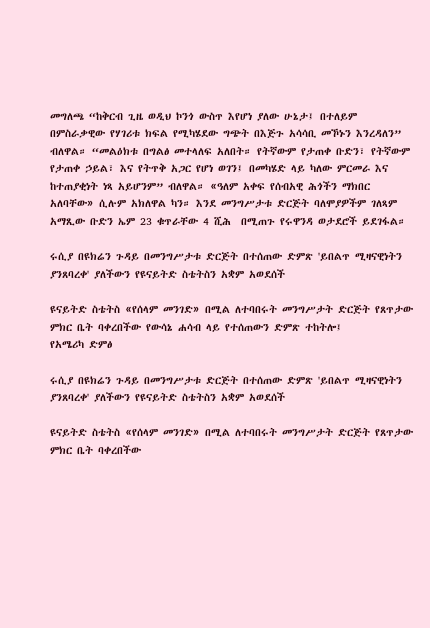መግለጫ “ከቅርብ ጊዜ ወዲህ ኮንጎ ውስጥ እየሆነ ያለው ሁኔታ፤ በተለይም በምስራቃዊው የሃገሪቱ ክፍል የሚካሄደው ግጭት በእጅጉ አሳሳቢ መኾኑን እንረዳለን” ብለዋል። “መልዕክቱ በግልፅ መተላለፍ አለበት። የትኛውም የታጠቀ ቡድን፣ የትኛውም የታጠቀ ኃይል፣ እና የትጥቅ አጋር የሆነ ወገን፤ በመካሄድ ላይ ካለው ምርመራ እና ከተጠያቂነት ነጻ አይሆንም” ብለዋል። «ዓለም አቀፍ የሰብአዊ ሕጎችን ማክበር አለባቸው» ሲሉም አክለዋል ካን። እንደ መንግሥታቱ ድርጅት ባለሞያዎችም ገለጻም አማጺው ቡድን ኤም 23 ቁጥራቸው 4 ሺሕ  በሚጠጉ የሩዋንዳ ወታደሮች ይደገፋል።

ሩሲያ በዩክሬን ጉዳይ በመንግሥታቱ ድርጅት በተሰጠው ድምጽ 'ይበልጥ ሚዛናዊነትን ያንጸባረቀ' ያለችውን የዩናይትድ ስቴትስን አቋም አወደሰች

ዩናይትድ ስቴትስ «የሰላም መንገድ» በሚል ለተባበሩት መንግሥታት ድርጅት የጸጥታው ምክር ቤት ባቀረበችው የውሳኔ ሐሳብ ላይ የተሰጠውን ድምጽ ተከትሎ፤
የአሜሪካ ድምፅ

ሩሲያ በዩክሬን ጉዳይ በመንግሥታቱ ድርጅት በተሰጠው ድምጽ 'ይበልጥ ሚዛናዊነትን ያንጸባረቀ' ያለችውን የዩናይትድ ስቴትስን አቋም አወደሰች

ዩናይትድ ስቴትስ «የሰላም መንገድ» በሚል ለተባበሩት መንግሥታት ድርጅት የጸጥታው ምክር ቤት ባቀረበችው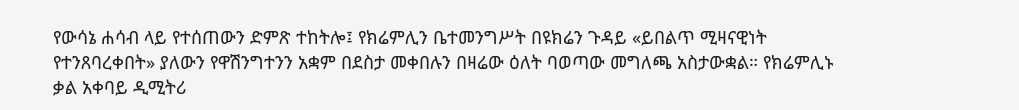የውሳኔ ሐሳብ ላይ የተሰጠውን ድምጽ ተከትሎ፤ የክሬምሊን ቤተመንግሥት በዩክሬን ጉዳይ «ይበልጥ ሚዛናዊነት የተንጸባረቀበት» ያለውን የዋሽንግተንን አቋም በደስታ መቀበሉን በዛሬው ዕለት ባወጣው መግለጫ አስታውቋል። የክሬምሊኑ ቃል አቀባይ ዲሚትሪ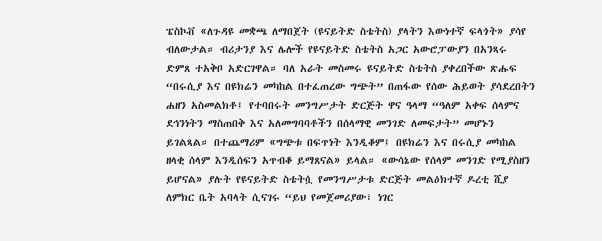ፔስኮቭ «ለጉዳዩ መቋጫ ለማበጀት (ዩናይትድ ስቴትስ) ያላትን እውነተኛ ፍላጎት» ያሳየ ብለውታል። ብሪታንያ እና ሌሎች የዩናይትድ ስቴትስ አጋር አውሮፓውያን በአንጻሩ ድምጸ ተአቅቦ አድርገዋል። ባለ አራት መስመሩ ዩናይትድ ስቴትስ ያቀረበችው ጽሑፍ “በሩሲያ እና በዩክሬን መካከል በተፈጠረው ግጭት” በጠፋው የሰው ሕይወት ያሳደረበትን ሐዘን አስመልክቶ፤ የተባበሩት መንግሥታት ድርጅት ዋና ዓላማ “ዓለም አቀፍ ሰላምና ደኅንነትን ማስጠበቅ እና አለመግባባቶችን በሰላማዊ መንገድ ለመፍታት” መሆኑን ይገልጻል። በተጨማሪም «ግጭቱ በፍጥነት እንዲቆም፤ በዩክሬን እና በሩሲያ መካከል ዘላቂ ሰላም እንዲሰፍን አጥብቆ ይማጸናል» ይላል። «ውሳኔው የሰላም መንገድ የሚያስዘን ይሆናል» ያሉት የዩናይትድ ስቴትሷ የመንግሥታቱ ድርጅት መልዕክተኛ ዶረቲ ሺያ ለምክር ቤት አባላት ሲናገሩ “ይህ የመጀመሪያው፣ ነገር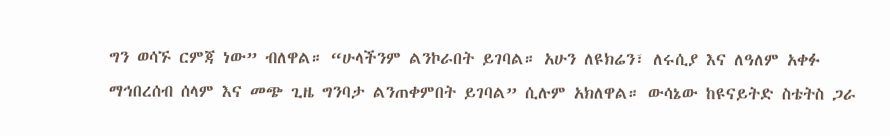ግን ወሳኙ ርምጃ ነው” ብለዋል። “ሁላችንም ልንኮራበት ይገባል። አሁን ለዩክሬን፣ ለሩሲያ እና ለዓለም አቀፉ ማኅበረሰብ ሰላም እና መጭ ጊዜ ግንባታ ልንጠቀምበት ይገባል” ሲሉም አክለዋል። ውሳኔው ከዩናይትድ ስቴትስ ጋራ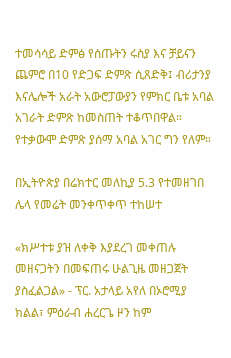ተመሳሳይ ድምፅ የሰጡትን ሩስያ እና ቻይናን ጨምሮ በ10 የድጋፍ ድምጽ ሲጸድቅ፤ ብሪታንያ እናሌሎች አራት አውሮፓውያን የምክር ቤቱ አባል አገራት ድምጽ ከመስጠት ተቆጥበዋል። የተቃውሞ ድምጽ ያሰማ አባል አገር ግን የለም።

በኢትዮጵያ በሬክተር መለኪያ 5.3 የተመዘገበ ሌላ የመሬት መንቀጥቀጥ ተከሠተ

«ክሥተቱ ያዝ ለቀቅ እያደረገ መቀጠሉ መዘናጋትን በመፍጠሩ ሁልጊዜ መዘጋጀት ያስፈልጋል» - ፕር. አታላይ አየለ በኦሮሚያ ክልል፣ ምዕራብ ሐረርጌ ዞን ከም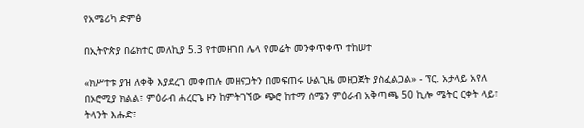የአሜሪካ ድምፅ

በኢትዮጵያ በሬክተር መለኪያ 5.3 የተመዘገበ ሌላ የመሬት መንቀጥቀጥ ተከሠተ

«ክሥተቱ ያዝ ለቀቅ እያደረገ መቀጠሉ መዘናጋትን በመፍጠሩ ሁልጊዜ መዘጋጀት ያስፈልጋል» - ፕር. አታላይ አየለ በኦሮሚያ ክልል፣ ምዕራብ ሐረርጌ ዞን ከምትገኘው ጭሮ ከተማ ሰሜን ምዕራብ አቅጣጫ 50 ኪሎ ሜትር ርቀት ላይ፣ ትላንት እሑድ፣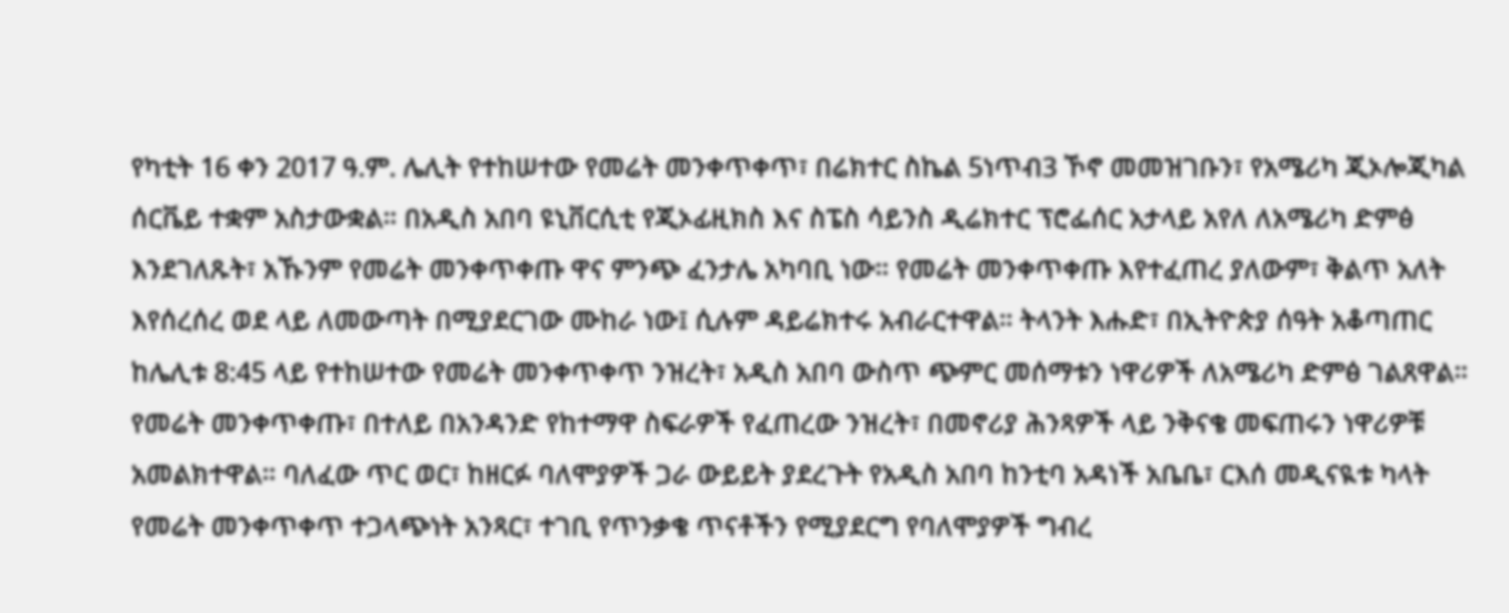የካቲት 16 ቀን 2017 ዓ.ም. ሌሊት የተከሠተው የመሬት መንቀጥቀጥ፣ በሬክተር ስኬል 5ነጥብ3 ኾኖ መመዝገቡን፣ የአሜሪካ ጂኦሎጂካል ሰርቬይ ተቋም አስታውቋል። በአዲስ አበባ ዩኒቨርሲቲ የጂኦፊዚክስ እና ስፔስ ሳይንስ ዲሬክተር ፕሮፌሰር አታላይ አየለ ለአሜሪካ ድምፅ እንደገለጹት፣ አኹንም የመሬት መንቀጥቀጡ ዋና ምንጭ ፈንታሌ አካባቢ ነው። የመሬት መንቀጥቀጡ እየተፈጠረ ያለውም፣ ቅልጥ አለት እየሰረሰረ ወደ ላይ ለመውጣት በሚያደርገው ሙከራ ነው፤ ሲሉም ዳይሬክተሩ አብራርተዋል። ትላንት እሑድ፣ በኢትዮጵያ ሰዓት አቆጣጠር ከሌሊቱ 8:45 ላይ የተከሠተው የመሬት መንቀጥቀጥ ንዝረት፣ አዲስ አበባ ውስጥ ጭምር መሰማቱን ነዋሪዎች ለአሜሪካ ድምፅ ገልጸዋል። የመሬት መንቀጥቀጡ፣ በተለይ በአንዳንድ የከተማዋ ስፍራዎች የፈጠረው ንዝረት፣ በመኖሪያ ሕንጻዎች ላይ ንቅናቄ መፍጠሩን ነዋሪዎቹ አመልክተዋል። ባለፈው ጥር ወር፣ ከዘርፉ ባለሞያዎች ጋራ ውይይት ያደረጉት የአዲስ አበባ ከንቲባ አዳነች አቤቤ፣ ርእሰ መዲናዪቱ ካላት የመሬት መንቀጥቀጥ ተጋላጭነት አንጻር፣ ተገቢ የጥንቃቄ ጥናቶችን የሚያደርግ የባለሞያዎች ግብረ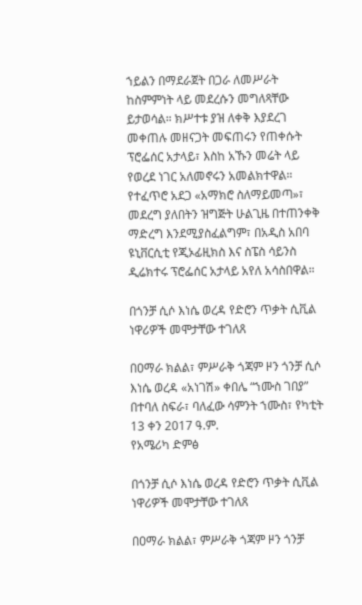ኀይልን በማደራጀት በጋራ ለመሥራት ከስምምነት ላይ መደረሱን መግለጻቸው ይታወሳል። ክሥተቱ ያዝ ለቀቅ እያደረገ መቀጠሉ መዘናጋት መፍጠሩን የጠቀሱት ፕሮፌሰር አታላይ፣ እስከ አኹን መሬት ላይ የወረደ ነገር አለመኖሩን አመልክተዋል። የተፈጥሮ አደጋ «አማክሮ ስለማይመጣ»፣ መደረግ ያለበትን ዝግጅት ሁልጊዜ በተጠንቀቅ ማድረግ እንደሚያስፈልግም፣ በአዲስ አበባ ዩኒቨርሲቲ የጂኦፊዚክስ እና ስፔስ ሳይንስ ዲሬክተሩ ፕሮፌሰር አታላይ አየለ አሳስበዋል።

በጎንቻ ሲሶ እነሴ ወረዳ የድሮን ጥቃት ሲቪል ነዋሪዎች መሞታቸው ተገለጸ

በዐማራ ክልል፣ ምሥራቅ ጎጃም ዞን ጎንቻ ሲሶ እነሴ ወረዳ «አነገሽ» ቀበሌ “ኀሙስ ገበያ” በተባለ ስፍራ፣ ባለፈው ሳምንት ኀሙስ፣ የካቲት 13 ቀን 2017 ዓ.ም.
የአሜሪካ ድምፅ

በጎንቻ ሲሶ እነሴ ወረዳ የድሮን ጥቃት ሲቪል ነዋሪዎች መሞታቸው ተገለጸ

በዐማራ ክልል፣ ምሥራቅ ጎጃም ዞን ጎንቻ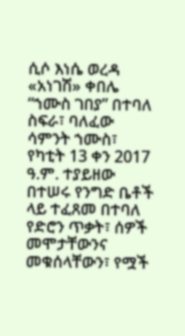ሲሶ እነሴ ወረዳ «አነገሽ» ቀበሌ “ኀሙስ ገበያ” በተባለ ስፍራ፣ ባለፈው ሳምንት ኀሙስ፣ የካቲት 13 ቀን 2017 ዓ.ም. ተያይዘው በተሠሩ የንግድ ቤቶች ላይ ተፈጸመ በተባለ የድሮን ጥቃት፣ ሰዎች መሞታቸውንና መቁሰላቸውን፣ የሟች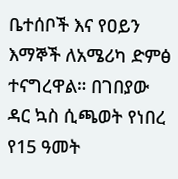ቤተሰቦች እና የዐይን እማኞች ለአሜሪካ ድምፅ ተናግረዋል። በገበያው ዳር ኳስ ሲጫወት የነበረ የ15 ዓመት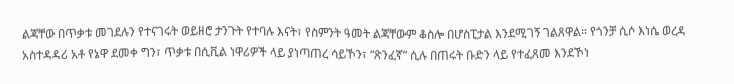ልጃቸው በጥቃቱ መገደሉን የተናገሩት ወይዘሮ ታንጉት የተባሉ እናት፣ የስምንት ዓመት ልጃቸውም ቆስሎ በሆስፒታል እንደሚገኝ ገልጸዋል። የጎንቻ ሲሶ እነሴ ወረዳ አስተዳዳሪ አቶ የኔዋ ደመቀ ግን፣ ጥቃቱ በሲቪል ነዋሪዎች ላይ ያነጣጠረ ሳይኾን፣ “ጽንፈኛ” ሲሉ በጠሩት ቡድን ላይ የተፈጸመ እንደኾነ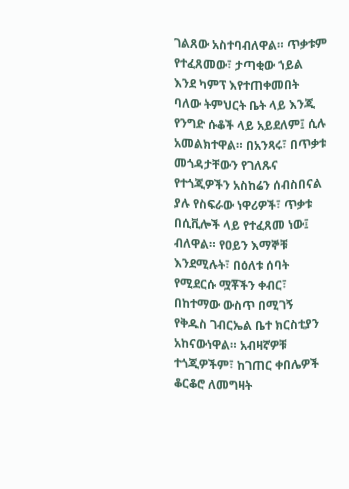ገልጸው አስተባብለዋል። ጥቃቱም የተፈጸመው፣ ታጣቂው ኀይል እንደ ካምፕ እየተጠቀመበት ባለው ትምህርት ቤት ላይ እንጂ የንግድ ሱቆች ላይ አይደለም፤ ሲሉ አመልክተዋል። በአንጻሩ፣ በጥቃቱ መጎዳታቸውን የገለጹና የተጎጂዎችን አስከሬን ሰብስበናል ያሉ የስፍራው ነዋሪዎች፣ ጥቃቱ በሲቪሎች ላይ የተፈጸመ ነው፤ ብለዋል። የዐይን እማኞቹ እንደሚሉት፣ በዕለቱ ሰባት የሚደርሱ ሟቾችን ቀብር፣ በከተማው ውስጥ በሚገኝ የቅዱስ ገብርኤል ቤተ ክርስቲያን አከናውነዋል። አብዛኛዎቹ ተጎጂዎችም፣ ከገጠር ቀበሌዎች ቆርቆሮ ለመግዛት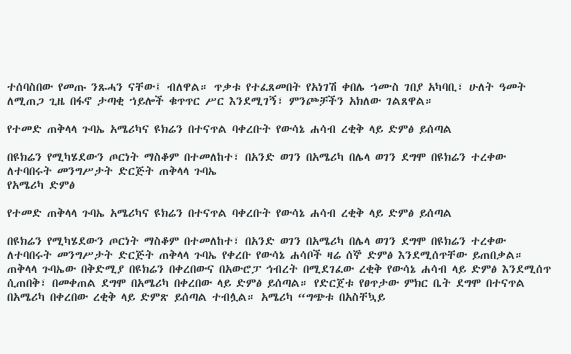ተሰባስበው የመጡ ንጹሓን ናቸው፤ ብለዋል። ጥቃቱ የተፈጸመበት የአነገሽ ቀበሌ ኀሙስ ገበያ አካባቢ፣ ሁለት ዓመት ለሚጠጋ ጊዜ በፋኖ ታጣቂ ኀይሎች ቁጥጥር ሥር እንደሚገኝ፣ ምንጮቻችን አክለው ገልጸዋል።

የተመድ ጠቅላላ ጉባኤ አሜሪካና ዩክሬን በተናጥል ባቀረቡት የውሳኔ ሐሳብ ረቂቅ ላይ ድምፅ ይሰጣል

በዩክሬን የሚካሄደውን ጦርነት ማስቆም በተመለከተ፣ በአንድ ወገን በአሜሪካ በሌላ ወገን ደግሞ በዩክሬን ተረቀው ለተባበሩት መንግሥታት ድርጅት ጠቅላላ ጉባኤ
የአሜሪካ ድምፅ

የተመድ ጠቅላላ ጉባኤ አሜሪካና ዩክሬን በተናጥል ባቀረቡት የውሳኔ ሐሳብ ረቂቅ ላይ ድምፅ ይሰጣል

በዩክሬን የሚካሄደውን ጦርነት ማስቆም በተመለከተ፣ በአንድ ወገን በአሜሪካ በሌላ ወገን ደግሞ በዩክሬን ተረቀው ለተባበሩት መንግሥታት ድርጅት ጠቅላላ ጉባኤ የቀረቡ የውሳኔ ሐሳቦች ዛሬ ሰኞ ድምፅ እንደሚሰጥቸው ይጠበቃል። ጠቅላላ ጉባኤው በቅድሚያ በዩክሬን በቀረበውና በአውሮፓ ኅብረት በሚደገፈው ረቂቅ የውሳኔ ሐሳብ ላይ ድምፅ እንደሚሰጥ ሲጠበቅ፣ በመቀጠል ደግሞ በአሜሪካ በቀረበው ላይ ድምፅ ይሰጣል። የድርጀቱ የፀጥታው ምክር ቤት ደግሞ በተናጥል በአሜሪካ በቀረበው ረቂቅ ላይ ድምጽ ይሰጣል ተብሏል። አሜሪካ “ግጭቱ በአስቸኳይ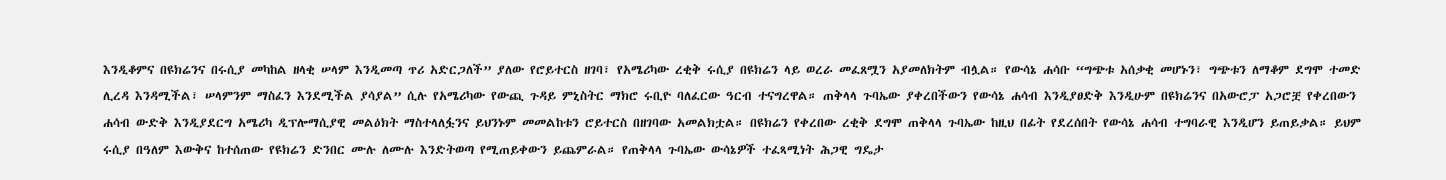እንዲቆምና በዩክሬንና በሩሲያ መካከል ዘላቂ ሠላም እንዲመጣ ጥሪ አድርጋለች” ያለው የሮይተርስ ዘገባ፣ የአሜሪካው ረቂቅ ሩሲያ በዩክሬን ላይ ወረራ መፈጸሟን አያመለክትም ብሏል። የውሳኔ ሐሳቡ “ግጭቱ አሰቃቂ መሆኑን፣ ግጭቱን ለማቆም ደግሞ ተመድ ሊረዳ እንዳሚችል፣ ሠላምንም ማስፈን እንደሚችል ያሳያል” ሲሉ የአሜሪካው የውጪ ጉዳይ ምኒስትር ማክሮ ሩቢዮ ባለፈርው ዓርብ ተናግረዋል። ጠቅላላ ጉባኤው ያቀረበችውን የውሳኔ ሐሳብ እንዲያፀድቅ እንዲሁም በዩክሬንና በአውሮፓ አጋሮቿ የቀረበውን ሐሳብ ውድቅ እንዲያደርግ አሜሪካ ዲፕሎማሲያዊ መልዕክት ማስተላለፏንና ይህንኑም መመልከቱን ሮይተርስ በዘገባው አመልክቷል። በዩክሬን የቀረበው ረቂቅ ደግሞ ጠቅላላ ጉባኤው ከዚህ በፊት የደረሰበት የውሳኔ ሐሳብ ተግባራዊ እንዲሆን ይጠይቃል። ይህም ሩሲያ በዓለም እውቅና ከተሰጠው የዩክሬን ድንበር ሙሉ ለሙሉ እንድትወጣ የሚጠይቀውን ይጨምራል። የጠቅላላ ጉባኤው ውሳኔዎች ተፈጻሚነት ሕጋዊ ግዴታ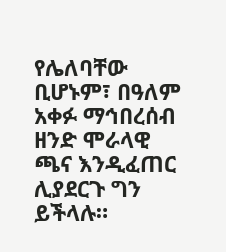የሌለባቸው ቢሆኑም፣ በዓለም አቀፉ ማኅበረሰብ ዘንድ ሞራላዊ ጫና እንዲፈጠር ሊያደርጉ ግን ይችላሉ።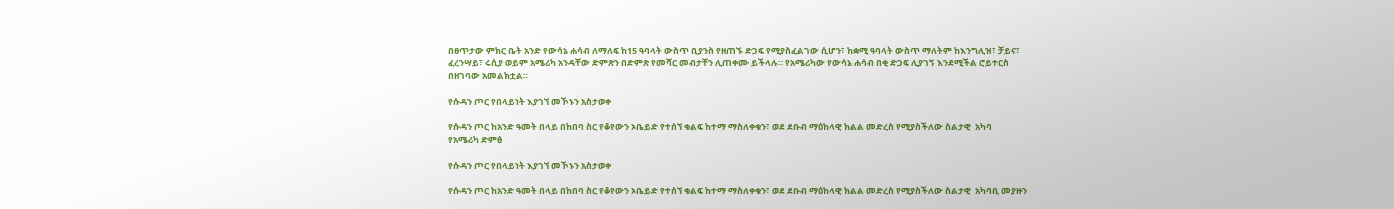በፀጥታው ምክር ቤት አንድ የውሳኔ ሐሳብ ለማለፍ ከ15 ዓባላት ውስጥ ቢያንስ የዘጠኙ ድጋፍ የሚያስፈልገው ሲሆን፣ ከቋሚ ዓባላት ውስጥ ማለትም ከእንግሊዝ፣ ቻይና፣ ፈረንሣይ፣ ሩሲያ ወይም አሜሪካ አንዳቸው ድምጽን በድምጽ የመሻር መብታቸን ሊጠቀሙ ይችላሉ። የአሜሪካው የውሳኔ ሐሳብ በቂ ድጋፍ ሊያገኝ እንደሚችል ሮይተርስ በዘገባው አመልክቷል።

የሱዳን ጦር የበላይነት እያገኘ መኾኑን አስታወቀ

የሱዳን ጦር ከአንድ ዓመት በላይ በከበባ ስር የቆየውን ኦቤይድ የተሰኘ ቁልፍ ከተማ ማስለቀቁን፣ ወደ ደቡብ ማዕከላዊ ክልል መድረስ የሚያስችለው ስልታዊ  አካባ
የአሜሪካ ድምፅ

የሱዳን ጦር የበላይነት እያገኘ መኾኑን አስታወቀ

የሱዳን ጦር ከአንድ ዓመት በላይ በከበባ ስር የቆየውን ኦቤይድ የተሰኘ ቁልፍ ከተማ ማስለቀቁን፣ ወደ ደቡብ ማዕከላዊ ክልል መድረስ የሚያስችለው ስልታዊ  አካባቢ መያዙን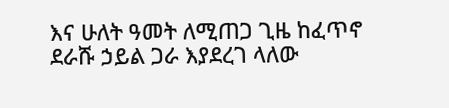እና ሁለት ዓመት ለሚጠጋ ጊዜ ከፈጥኖ ደራሹ ኃይል ጋራ እያደረገ ላለው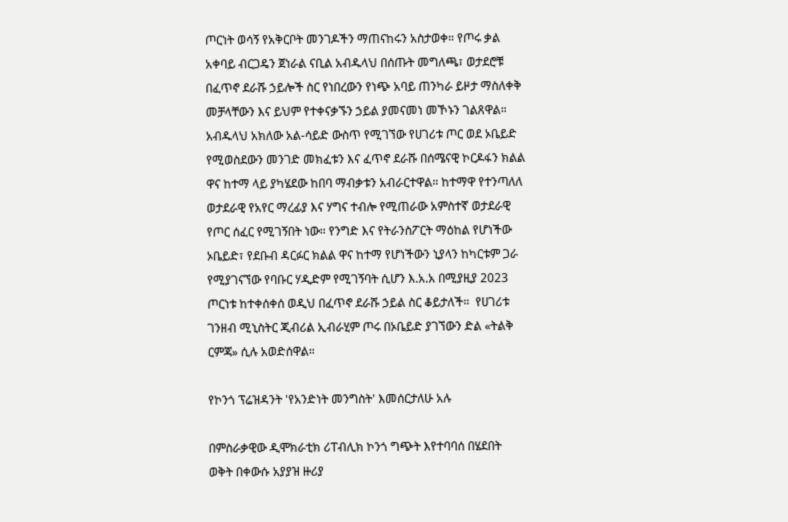ጦርነት ወሳኝ የአቅርቦት መንገዶችን ማጠናከሩን አስታወቀ። የጦሩ ቃል አቀባይ ብርጋዴን ጀነራል ናቢል አብዱላህ በሰጡት መግለጫ፣ ወታደሮቹ በፈጥኖ ደራሹ ኃይሎች ስር የነበረውን የነጭ አባይ ጠንካራ ይዞታ ማስለቀቅ መቻላቸውን እና ይህም የተቀናቃኙን ኃይል ያመናመነ መኾኑን ገልጸዋል። አብዱላህ አክለው አል-ሳይድ ውስጥ የሚገኘው የሀገሪቱ ጦር ወደ ኦቤይድ የሚወስደውን መንገድ መክፈቱን እና ፈጥኖ ደራሹ በሰሜናዊ ኮርዶፋን ክልል ዋና ከተማ ላይ ያካሄደው ከበባ ማብቃቱን አብራርተዋል። ከተማዋ የተንጣለለ ወታደራዊ የአየር ማረፊያ እና ሃግና ተብሎ የሚጠራው አምስተኛ ወታደራዊ የጦር ሰፈር የሚገኝበት ነው። የንግድ እና የትራንስፖርት ማዕከል የሆነችው ኦቤይድ፣ የደቡብ ዳርፉር ክልል ዋና ከተማ የሆነችውን ኒያላን ከካርቱም ጋራ የሚያገናኘው የባቡር ሃዲድም የሚገኝባት ሲሆን እ.አ.አ በሚያዚያ 2023 ጦርነቱ ከተቀሰቀሰ ወዲህ በፈጥኖ ደራሹ ኃይል ስር ቆይታለች።  የሀገሪቱ ገንዘብ ሚኒስትር ጂብሪል ኢብራሂም ጦሩ በኦቤይድ ያገኘውን ድል «ትልቅ ርምጃ» ሲሉ አወድሰዋል።

የኮንጎ ፕሬዝዳንት 'የአንድነት መንግስት' እመሰርታለሁ አሉ

በምስራቃዊው ዲሞክራቲክ ሪፐብሊክ ኮንጎ ግጭት እየተባባሰ በሄደበት ወቅት በቀውሱ አያያዝ ዙሪያ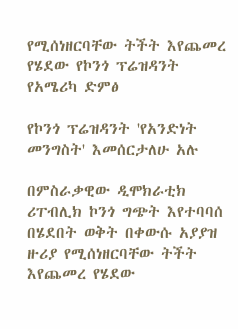የሚሰነዘርባቸው ትችት እየጨመረ የሄደው የኮንጎ ፕሬዝዳንት
የአሜሪካ ድምፅ

የኮንጎ ፕሬዝዳንት 'የአንድነት መንግስት' እመሰርታለሁ አሉ

በምስራቃዊው ዲሞክራቲክ ሪፐብሊክ ኮንጎ ግጭት እየተባባሰ በሄደበት ወቅት በቀውሱ አያያዝ ዙሪያ የሚሰነዘርባቸው ትችት እየጨመረ የሄደው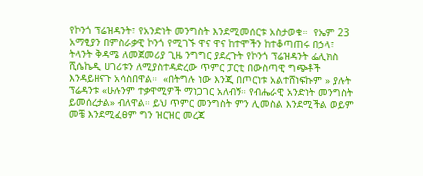የኮንጎ ፕሬዝዳንት፣ የአንድነት መንግስት እንደሚመሰርቱ አስታወቁ።  የኤም 23 አማፂያን በምስራቃዊ ኮንጎ የሚገኙ ዋና ዋና ከተሞችን ከተቆጣጠሩ በኃላ፣ ትላንት ቅዳሜ ለመጀመሪያ ጊዜ ንግግር ያደረጉት የኮንጎ ፕሬዝዳንት ፌሊክስ ሺሴኬዲ ሀገሪቱን ለሚያስተዳድረው ጥምር ፓርቲ በውስጣዊ ግጭቶች እንዳይዘናጉ አሳስበዋል።  «በትግሉ ነው እንጂ በጦርነቱ አልተሸነፍኩም » ያሉት ፕሬዳንቱ «ሁሉንም ተቃዋሚዎች ማነጋገር አለብኝ። የብሔራዊ አንድነት መንግስት ይመሰረታል» ብለዋል። ይህ ጥምር መንግስት ምን ሊመስል እንደሚችል ወይም መቼ እንደሚፈፀም ግን ዝርዝር መረጃ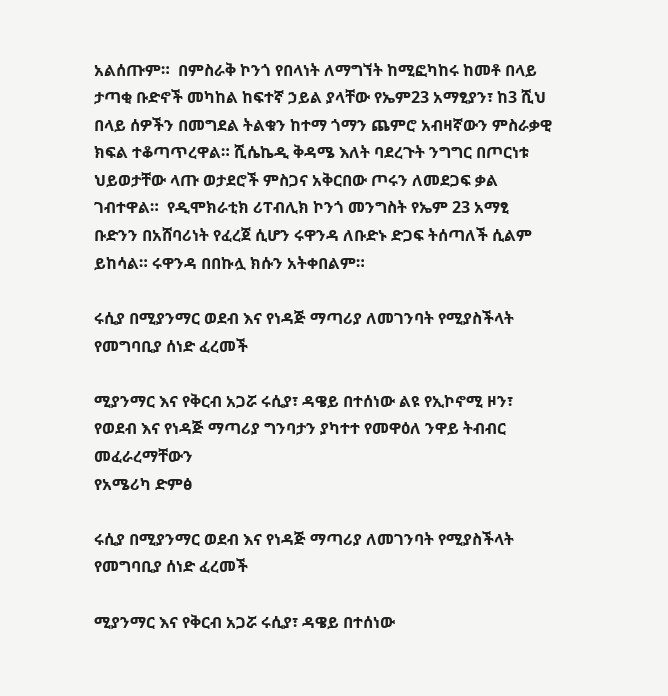አልሰጡም።  በምስራቅ ኮንጎ የበላነት ለማግኘት ከሚፎካከሩ ከመቶ በላይ ታጣቂ ቡድኖች መካከል ከፍተኛ ኃይል ያላቸው የኤም23 አማፂያን፣ ከ3 ሺህ በላይ ሰዎችን በመግደል ትልቁን ከተማ ጎማን ጨምሮ አብዛኛውን ምስራቃዊ ክፍል ተቆጣጥረዋል። ሺሴኬዲ ቅዳሜ እለት ባደረጉት ንግግር በጦርነቱ ህይወታቸው ላጡ ወታደሮች ምስጋና አቅርበው ጦሩን ለመደጋፍ ቃል ገብተዋል።  የዲሞክራቲክ ሪፐብሊክ ኮንጎ መንግስት የኤም 23 አማፂ ቡድንን በአሸባሪነት የፈረጀ ሲሆን ሩዋንዳ ለቡድኑ ድጋፍ ትሰጣለች ሲልም ይከሳል። ሩዋንዳ በበኩሏ ክሱን አትቀበልም።

ሩሲያ በሚያንማር ወደብ እና የነዳጅ ማጣሪያ ለመገንባት የሚያስችላት የመግባቢያ ሰነድ ፈረመች

ሚያንማር እና የቅርብ አጋሯ ሩሲያ፣ ዳዌይ በተሰነው ልዩ የኢኮኖሚ ዞን፣ የወደብ እና የነዳጅ ማጣሪያ ግንባታን ያካተተ የመዋዕለ ንዋይ ትብብር መፈራረማቸውን
የአሜሪካ ድምፅ

ሩሲያ በሚያንማር ወደብ እና የነዳጅ ማጣሪያ ለመገንባት የሚያስችላት የመግባቢያ ሰነድ ፈረመች

ሚያንማር እና የቅርብ አጋሯ ሩሲያ፣ ዳዌይ በተሰነው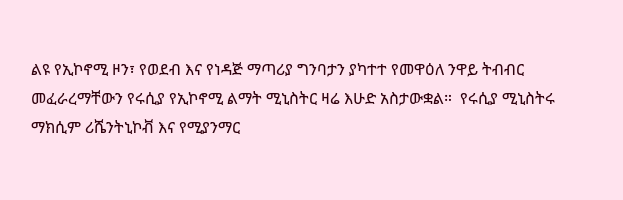ልዩ የኢኮኖሚ ዞን፣ የወደብ እና የነዳጅ ማጣሪያ ግንባታን ያካተተ የመዋዕለ ንዋይ ትብብር መፈራረማቸውን የሩሲያ የኢኮኖሚ ልማት ሚኒስትር ዛሬ እሁድ አስታውቋል።  የሩሲያ ሚኒስትሩ ማክሲም ሪሼንትኒኮቭ እና የሚያንማር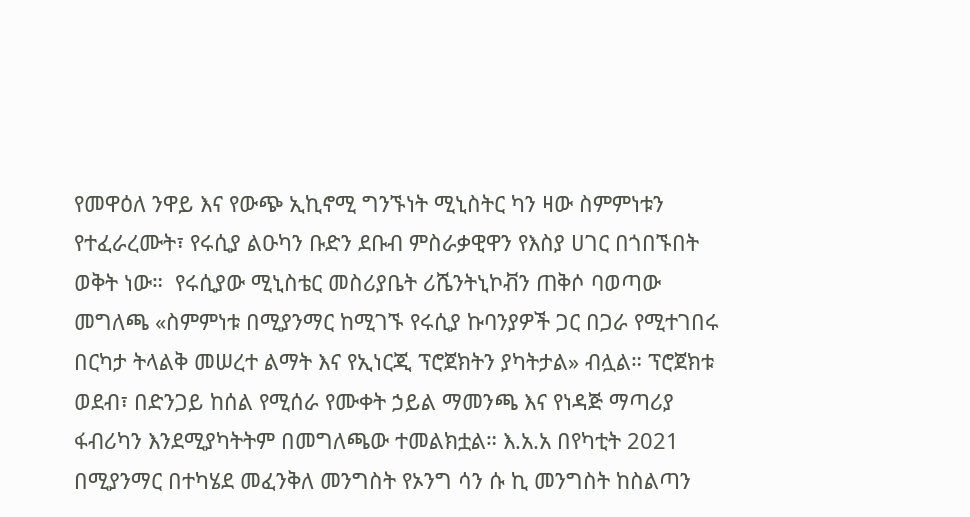የመዋዕለ ንዋይ እና የውጭ ኢኪኖሚ ግንኙነት ሚኒስትር ካን ዛው ስምምነቱን የተፈራረሙት፣ የሩሲያ ልዑካን ቡድን ደቡብ ምስራቃዊዋን የእስያ ሀገር በጎበኙበት ወቅት ነው።  የሩሲያው ሚኒስቴር መስሪያቤት ሪሼንትኒኮቭን ጠቅሶ ባወጣው መግለጫ «ስምምነቱ በሚያንማር ከሚገኙ የሩሲያ ኩባንያዎች ጋር በጋራ የሚተገበሩ በርካታ ትላልቅ መሠረተ ልማት እና የኢነርጂ ፕሮጀክትን ያካትታል» ብሏል። ፕሮጀክቱ ወደብ፣ በድንጋይ ከሰል የሚሰራ የሙቀት ኃይል ማመንጫ እና የነዳጅ ማጣሪያ ፋብሪካን እንደሚያካትትም በመግለጫው ተመልክቷል። እ.አ.አ በየካቲት 2021 በሚያንማር በተካሄደ መፈንቅለ መንግስት የኦንግ ሳን ሱ ኪ መንግስት ከስልጣን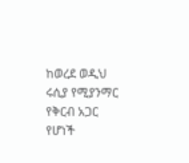ከወረደ ወዲህ ሩሲያ የሚያንማር የቅርብ አጋር የሆነች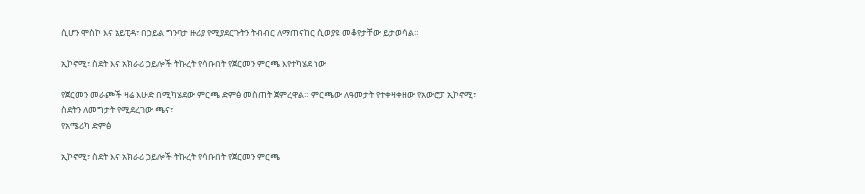ሲሆን ሞስኮ እና ኔይፒዳ፣ በኃይል ግንባታ ዙሪያ የሚያደርጉትን ትብብር ለማጠናከር ሲወያዩ መቆየታቸው ይታወሳል።

ኢኮኖሚ፣ ስደት እና አክራሪ ኃይሎች ትኩረት የሳቡበት የጀርመን ምርጫ እየተካሄደ ነው

የጀርመን መራጮች ዛሬ እሁድ በሚካሄደው ምርጫ ድምፅ መስጠት ጀምረዋል። ምርጫው ለዓመታት የተቀዛቀዘው የአውሮፓ ኢኮኖሚ፣ ስደትን ለመግታት የሚደረገው ጫና፣
የአሜሪካ ድምፅ

ኢኮኖሚ፣ ስደት እና አክራሪ ኃይሎች ትኩረት የሳቡበት የጀርመን ምርጫ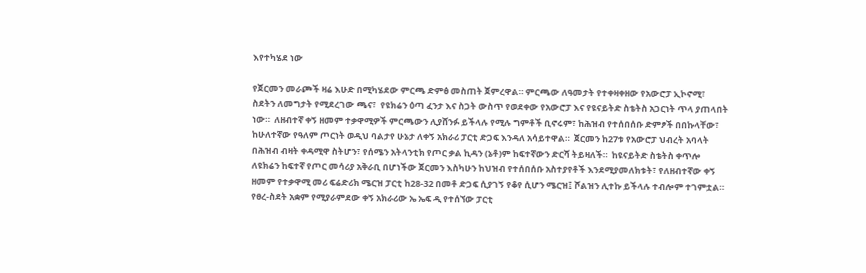እየተካሄደ ነው

የጀርመን መራጮች ዛሬ እሁድ በሚካሄደው ምርጫ ድምፅ መስጠት ጀምረዋል። ምርጫው ለዓመታት የተቀዛቀዘው የአውሮፓ ኢኮኖሚ፣ ስደትን ለመግታት የሚደረገው ጫና፣  የዩክሬን ዕጣ ፈንታ እና ስጋት ውስጥ የወደቀው የአውሮፓ እና የዩናይትድ ስቴትስ አጋርነት ጥላ ያጠላበት ነው።  ለዘብተኛ ቀኝ ዘመም ተቃዋሚዎች ምርጫውን ሊያሸንፉ ይችላሉ የሚሉ ግምቶች ቢኖሩም፣ ከሕዝብ የተሰበሰቡ ድምፆች በበኩላቸው፣ ከሁለተኛው የዓለም ጦርነት ወዲህ ባልታየ ሁኔታ ለቀኝ አክራሪ ፓርቲ ድጋፍ እንዳለ አሳይተዋል።  ጀርመን ከ27ቱ የአውሮፓ ህብረት አባላት በሕዝብ ብዛት ቀዳሚዋ ስትሆን፣ የሰሜን አትላንቲክ የጦር ቃል ኪዳን (ኔቶ)ም ከፍተኛውን ድርሻ ትይዛለች።  ከዩናይትድ ስቴትስ ቀጥሎ ለዩክሬን ከፍተኛ የጦር መሳሪያ አቅራቢ በሆነችው ጀርመን እስካሁን ከህዝብ የተሰበሰቡ አስተያየቶች እንደሚያመለክቱት፣ የለዘብተኛው ቀኝ ዘመም የተቃዋሚ መሪ ፍሬድሪክ ሜርዝ ፓርቲ ከ28-32 በመቶ ድጋፍ ሲያገኝ የቆየ ሲሆን ሜርዝ፤ ሾልዝን ሊተኩ ይችላሉ ተብሎም ተገምቷል።  የፀረ-ስደት አቋም የሚያራምደው ቀኝ አክራሪው ኤ ኤፍ ዲ የተሰኘው ፓርቲ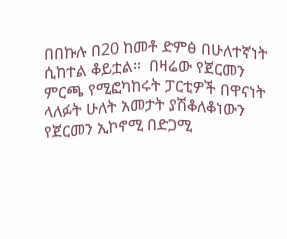በበኩሉ በ20 ከመቶ ድምፅ በሁለተኛነት ሲከተል ቆይቷል።  በዛሬው የጀርመን ምርጫ የሚፎካከሩት ፓርቲዎች በዋናነት ላለፉት ሁለት አመታት ያሽቆለቆነውን የጀርመን ኢኮኖሚ በድጋሚ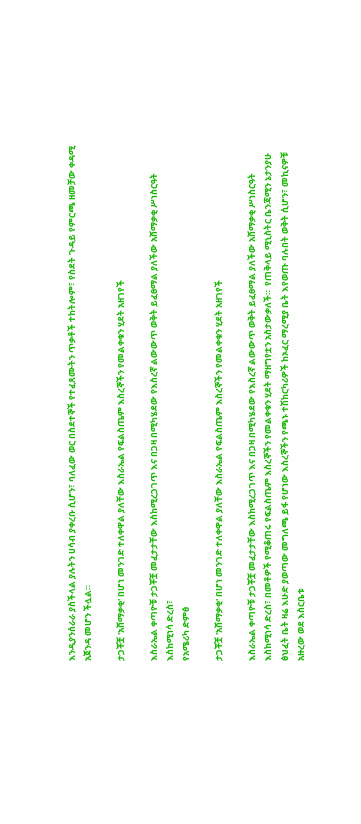እንዲያንሰራራ ያስችላል ያሉትን ሀሳብ ያቀረቡ ሲሆን፣ ባለፈው ወር በስደተኞች የተፈጸሙትን ጥቃቶች ተከትሎም፣ የስደት ጉዳይ የምርጫ ዘመቻው ቀዳሚ አጀንዳ መሆን ችሏል።

ታጋቾቿ 'አሸማቃቂ' በሆነ መንገድ ተለቀዋል ያለቸው እስራኤል የፍልስጤም እስረኞችን የመልቀቁን ሂደት አዘገየች

እስራኤል ቀጣዮቹ ታጋቾቿ መፈታታቸው እስከሚረጋገጥ እና በጋዛ በሚካሄደው የእስረኛ ልውውጥ ወቅት ይፈፀማል ያለችው አሸማቃቂ ሥነስርዓት እስከሚነሳ ድረስ፣
የአሜሪካ ድምፅ

ታጋቾቿ 'አሸማቃቂ' በሆነ መንገድ ተለቀዋል ያለቸው እስራኤል የፍልስጤም እስረኞችን የመልቀቁን ሂደት አዘገየች

እስራኤል ቀጣዮቹ ታጋቾቿ መፈታታቸው እስከሚረጋገጥ እና በጋዛ በሚካሄደው የእስረኛ ልውውጥ ወቅት ይፈፀማል ያለችው አሸማቃቂ ሥነስርዓት እስከሚነሳ ድረስ፣ በመቶዎች የሚቆጠሩ የፍልስጤም እስረኞችን የመልቀቁን ሂደት ማዘግየቷን አስታውቃለች።  የጠቅላይ ሚኒስትር ቤንጃሚን ኔታንያሁ ፅህፈት ቤት ዛሬ እሁድ ያወጣው መግለጫ ይፋ የሆነው እስረኞችን የጫኑ ተሽከርካሪዎች ከኦፈር ማረሚያ ቤት እየወጡ ባሉበት ወቅት ሲሆን፣ መኪናዎቹ አዙረው ወደ እስርቤቱ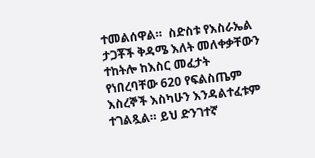ተመልሰዋል።  ስድስቱ የእስራኤል ታጋቾች ቅዳሜ እለት መለቀቃቸውን ተከትሎ ከእስር መፈታት የነበረባቸው 620 የፍልስጤም እስረኞች እስካሁን እንዳልተፈቱም ተገልጿል። ይህ ድንገተኛ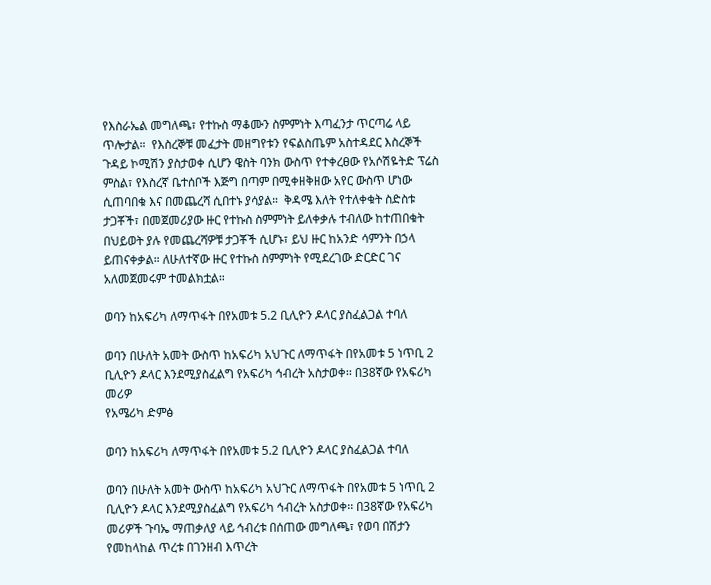የእስራኤል መግለጫ፣ የተኩስ ማቆሙን ስምምነት እጣፈንታ ጥርጣሬ ላይ ጥሎታል።  የእስረኞቹ መፈታት መዘግየቱን የፍልስጤም አስተዳደር እስረኞች ጉዳይ ኮሚሽን ያስታወቀ ሲሆን ዌስት ባንክ ውስጥ የተቀረፀው የአሶሽዬትድ ፕሬስ ምስል፣ የእስረኛ ቤተሰቦች እጅግ በጣም በሚቀዘቅዘው አየር ውስጥ ሆነው ሲጠባበቁ እና በመጨረሻ ሲበተኑ ያሳያል።  ቅዳሜ እለት የተለቀቁት ስድስቱ ታጋቾች፣ በመጀመሪያው ዙር የተኩስ ስምምነት ይለቀቃሉ ተብለው ከተጠበቁት በህይወት ያሉ የመጨረሻዎቹ ታጋቾች ሲሆኑ፣ ይህ ዙር ከአንድ ሳምንት በኃላ ይጠናቀቃል። ለሁለተኛው ዙር የተኩስ ስምምነት የሚደረገው ድርድር ገና አለመጀመሩም ተመልክቷል።

ወባን ከአፍሪካ ለማጥፋት በየአመቱ 5.2 ቢሊዮን ዶላር ያስፈልጋል ተባለ

ወባን በሁለት አመት ውስጥ ከአፍሪካ አህጉር ለማጥፋት በየአመቱ 5 ነጥቢ 2 ቢሊዮን ዶላር እንደሚያስፈልግ የአፍሪካ ኅብረት አስታወቀ፡፡ በ38ኛው የአፍሪካ መሪዎ
የአሜሪካ ድምፅ

ወባን ከአፍሪካ ለማጥፋት በየአመቱ 5.2 ቢሊዮን ዶላር ያስፈልጋል ተባለ

ወባን በሁለት አመት ውስጥ ከአፍሪካ አህጉር ለማጥፋት በየአመቱ 5 ነጥቢ 2 ቢሊዮን ዶላር እንደሚያስፈልግ የአፍሪካ ኅብረት አስታወቀ፡፡ በ38ኛው የአፍሪካ መሪዎች ጉባኤ ማጠቃለያ ላይ ኅብረቱ በሰጠው መግለጫ፣ የወባ በሽታን የመከላከል ጥረቱ በገንዘብ እጥረት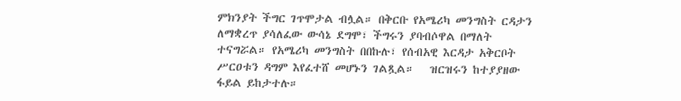ምክንያት ችግር ገጥሞታል ብሏል። በቅርቡ የአሜሪካ መንግስት ርዳታን ለማቋረጥ ያሳለፈው ውሳኔ ደግሞ፣ ችግሩን ያባብሶዋል በማለት ተናግሯል። የአሜሪካ መንግስት በበኩሉ፣ የሰብአዊ እርዳታ አቅርቦት ሥርዐቱን ዳግም እየፈተሸ መሆኑን ገልጿል።   ዝርዝሩን ከተያያዘው ፋይል ይከታተሉ።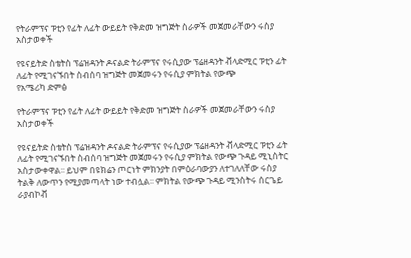የትራምፕና ፑቲን የፊት ለፊት ውይይት የቅድመ ዝግጅት ስራዎች መጀመራቸውን ሩስያ አስታወቀች

የዩናይትድ ስቴትስ ፕሬዝዳንት ዶናልድ ትራምፕና የሩሲያው ፕሬዘዳንት ቭላድሚር ፑቲን ፊት ለፊት የሚገናኙበት ስብሰባ ዝግጅት መጀመሩን የሩሲያ ምክትል የውጭ
የአሜሪካ ድምፅ

የትራምፕና ፑቲን የፊት ለፊት ውይይት የቅድመ ዝግጅት ስራዎች መጀመራቸውን ሩስያ አስታወቀች

የዩናይትድ ስቴትስ ፕሬዝዳንት ዶናልድ ትራምፕና የሩሲያው ፕሬዘዳንት ቭላድሚር ፑቲን ፊት ለፊት የሚገናኙበት ስብሰባ ዝግጅት መጀመሩን የሩሲያ ምክትል የውጭ ጉዳይ ሚኒስትር አስታውቀዋል፡፡ ይህም በዩክሬን ጦርነት ምክንያት በምዕራባውያን ለተገለለቸው ሩስያ ትልቅ ለውጥን የሚያመጣላት ነው ተብሏል፡፡ ምክትል የውጭ ጉዳይ ሚንስትሩ ሰርጌይ ራያብኮቭ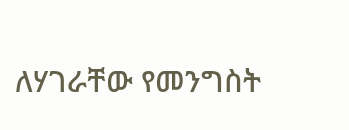ለሃገራቸው የመንግስት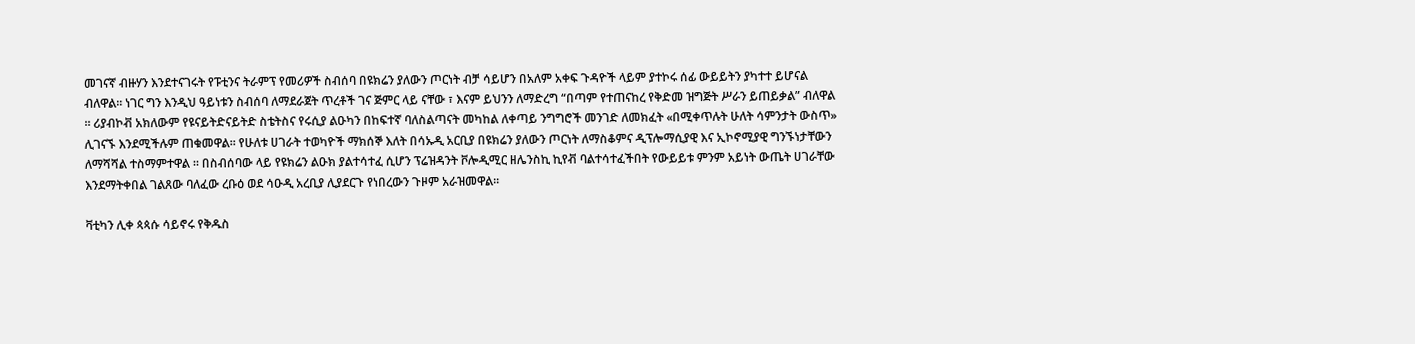መገናኛ ብዙሃን እንደተናገሩት የፑቲንና ትራምፕ የመሪዎች ስብሰባ በዩክሬን ያለውን ጦርነት ብቻ ሳይሆን በአለም አቀፍ ጉዳዮች ላይም ያተኮሩ ሰፊ ውይይትን ያካተተ ይሆናል ብለዋል፡፡ ነገር ግን እንዲህ ዓይነቱን ስብሰባ ለማደራጀት ጥረቶች ገና ጅምር ላይ ናቸው ፣ እናም ይህንን ለማድረግ “በጣም የተጠናከረ የቅድመ ዝግጅት ሥራን ይጠይቃል” ብለዋል ። ሪያብኮቭ አክለውም የዩናይትድናይትድ ስቴትስና የሩሲያ ልዑካን በከፍተኛ ባለስልጣናት መካከል ለቀጣይ ንግግሮች መንገድ ለመክፈት «በሚቀጥሉት ሁለት ሳምንታት ውስጥ» ሊገናኙ እንደሚችሉም ጠቁመዋል፡፡ የሁለቱ ሀገራት ተወካዮች ማክሰኞ እለት በሳኡዲ አርቢያ በዩክሬን ያለውን ጦርነት ለማስቆምና ዲፕሎማሲያዊ እና ኢኮኖሚያዊ ግንኙነታቸውን ለማሻሻል ተስማምተዋል ። በስብሰባው ላይ የዩክሬን ልዑክ ያልተሳተፈ ሲሆን ፕሬዝዳንት ቮሎዲሚር ዘሌንስኪ ኪየቭ ባልተሳተፈችበት የውይይቱ ምንም አይነት ውጤት ሀገራቸው እንደማትቀበል ገልጸው ባለፈው ረቡዕ ወደ ሳዑዲ አረቢያ ሊያደርጉ የነበረውን ጉዞም አራዝመዋል።

ቫቲካን ሊቀ ጳጳሱ ሳይኖሩ የቅዱስ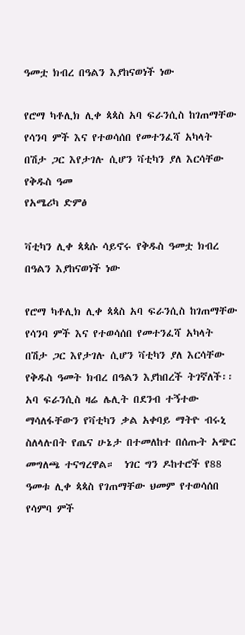ዓመቷ ክብረ በዓልን እያከናወነች ነው

የሮማ ካቶሊክ ሊቀ ጳጳስ አባ ፍራንሲስ ከገጠማቸው የሳንባ ምች እና የተወሳሰበ የመተንፈሻ አካላት በሽታ ጋር እየታገሉ ሲሆን ቫቲካን ያለ እርሳቸው የቅዱስ ዓመ
የአሜሪካ ድምፅ

ቫቲካን ሊቀ ጳጳሱ ሳይኖሩ የቅዱስ ዓመቷ ክብረ በዓልን እያከናወነች ነው

የሮማ ካቶሊክ ሊቀ ጳጳስ አባ ፍራንሲስ ከገጠማቸው የሳንባ ምች እና የተወሳሰበ የመተንፈሻ አካላት በሽታ ጋር እየታገሉ ሲሆን ቫቲካን ያለ እርሳቸው የቅዱስ ዓመት ክብረ በዓልን እያከበረች ትገኛለች፡፡  አባ ፍራንሲስ ዛሬ ሌሊት በደንብ ተኝተው ማሳለፋቸውን የቫቲካን ቃል አቀባይ ማትዮ ብሩኒ ስለላሉበት የጤና ሁኔታ በተመለከተ በሰጡት አጭር መግለጫ ተናግረዋል።  ነገር ግን ዶከተሮች የ88 ዓመቱ ሊቀ ጳጳስ የገጠማቸው ህመም የተወሳሰበ የሳምባ ምች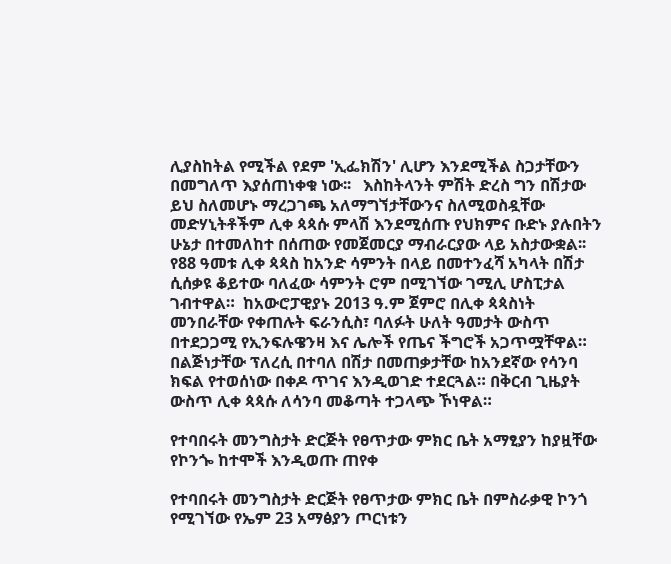ሊያስከትል የሚችል የደም 'ኢፌክሽን' ሊሆን እንደሚችል ስጋታቸውን በመግለጥ እያሰጠነቀቁ ነው፡፡   እስከትላንት ምሽት ድረስ ግን በሽታው ይህ ስለመሆኑ ማረጋገጫ አለማግኘታቸውንና ስለሚወስዷቸው መድሃኒትቶችም ሊቀ ጳጳሱ ምላሽ እንደሚሰጡ የህክምና ቡድኑ ያሉበትን ሁኔታ በተመለከተ በሰጠው የመጀመርያ ማብራርያው ላይ አስታውቋል፡፡  የ88 ዓመቱ ሊቀ ጳጳስ ከአንድ ሳምንት በላይ በመተንፈሻ አካላት በሽታ ሲሰቃዩ ቆይተው ባለፈው ሳምንት ሮም በሚገኘው ገሚሊ ሆስፒታል ገብተዋል።  ከአውሮፓዊያኑ 2013 ዓ.ም ጀምሮ በሊቀ ጳጳስነት መንበራቸው የቀጠሉት ፍራንሲስ፣ ባለፉት ሁለት ዓመታት ውስጥ በተደጋጋሚ የኢንፍሉዌንዛ እና ሌሎች የጤና ችግሮች አጋጥሟቸዋል።  በልጅነታቸው ፕለረሲ በተባለ በሽታ በመጠቃታቸው ከአንደኛው የሳንባ ክፍል የተወሰነው በቀዶ ጥገና እንዲወገድ ተደርጓል። በቅርብ ጊዜያት ውስጥ ሊቀ ጳጳሱ ለሳንባ መቆጣት ተጋላጭ ኾነዋል።

የተባበሩት መንግስታት ድርጅት የፀጥታው ምክር ቤት አማፂያን ከያዟቸው የኮንጐ ከተሞች እንዲወጡ ጠየቀ

የተባበሩት መንግስታት ድርጅት የፀጥታው ምክር ቤት በምስራቃዊ ኮንጎ የሚገኘው የኤም 23 አማፅያን ጦርነቱን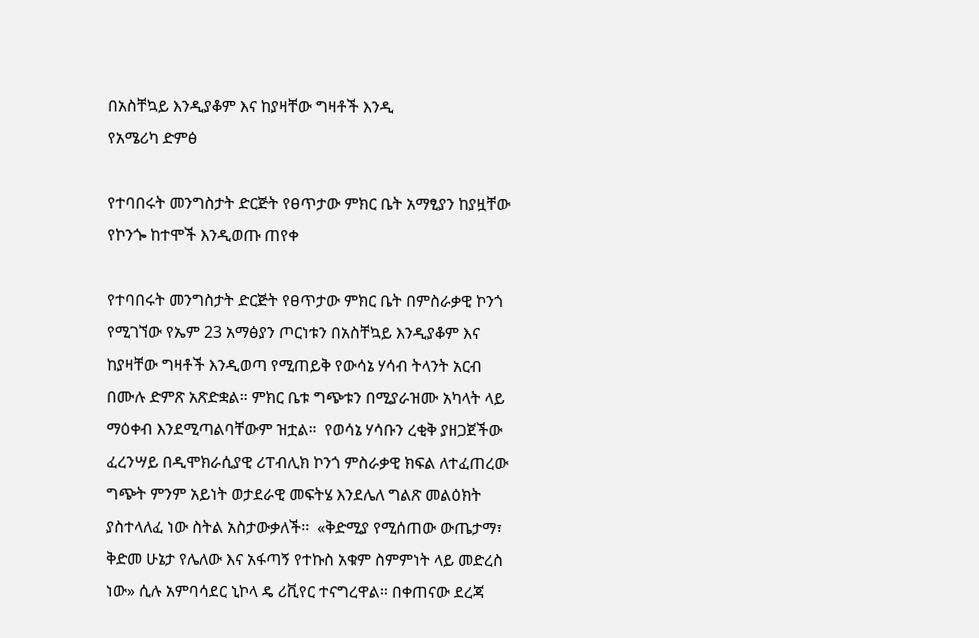በአስቸኳይ እንዲያቆም እና ከያዛቸው ግዛቶች እንዲ
የአሜሪካ ድምፅ

የተባበሩት መንግስታት ድርጅት የፀጥታው ምክር ቤት አማፂያን ከያዟቸው የኮንጐ ከተሞች እንዲወጡ ጠየቀ

የተባበሩት መንግስታት ድርጅት የፀጥታው ምክር ቤት በምስራቃዊ ኮንጎ የሚገኘው የኤም 23 አማፅያን ጦርነቱን በአስቸኳይ እንዲያቆም እና ከያዛቸው ግዛቶች እንዲወጣ የሚጠይቅ የውሳኔ ሃሳብ ትላንት አርብ በሙሉ ድምጽ አጽድቋል። ምክር ቤቱ ግጭቱን በሚያራዝሙ አካላት ላይ ማዕቀብ እንደሚጣልባቸውም ዝቷል።  የወሳኔ ሃሳቡን ረቂቅ ያዘጋጀችው ፈረንሣይ በዲሞክራሲያዊ ሪፐብሊክ ኮንጎ ምስራቃዊ ክፍል ለተፈጠረው ግጭት ምንም አይነት ወታደራዊ መፍትሄ እንደሌለ ግልጽ መልዕክት ያስተላለፈ ነው ስትል አስታውቃለች፡፡  «ቅድሚያ የሚሰጠው ውጤታማ፣ ቅድመ ሁኔታ የሌለው እና አፋጣኝ የተኩስ አቁም ስምምነት ላይ መድረስ ነው» ሲሉ አምባሳደር ኒኮላ ዴ ሪቪየር ተናግረዋል። በቀጠናው ደረጃ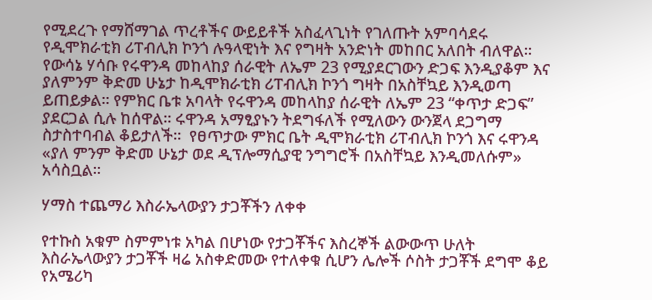የሚደረጉ የማሸማገል ጥረቶችና ውይይቶች አስፈላጊነት የገለጡት አምባሳደሩ  የዲሞክራቲክ ሪፐብሊክ ኮንጎ ሉዓላዊነት እና የግዛት አንድነት መከበር አለበት ብለዋል፡፡  የውሳኔ ሃሳቡ የሩዋንዳ መከላከያ ሰራዊት ለኤም 23 የሚያደርገውን ድጋፍ እንዲያቆም እና ያለምንም ቅድመ ሁኔታ ከዲሞክራቲክ ሪፐብሊክ ኮንጎ ግዛት በአስቸኳይ እንዲወጣ ይጠይቃል፡፡ የምክር ቤቱ አባላት የሩዋንዳ መከላከያ ሰራዊት ለኤም 23 “ቀጥታ ድጋፍ” ያደርጋል ሲሉ ከሰዋል። ሩዋንዳ አማፂያኑን ትደግፋለች የሚለውን ውንጀላ ደጋግማ ስታስተባብል ቆይታለች።  የፀጥታው ምክር ቤት ዲሞክራቲክ ሪፐብሊክ ኮንጎ እና ሩዋንዳ «ያለ ምንም ቅድመ ሁኔታ ወደ ዲፕሎማሲያዊ ንግግሮች በአስቸኳይ እንዲመለሱም»  አሳስቧል።

ሃማስ ተጨማሪ እስራኤላውያን ታጋቾችን ለቀቀ

የተኩስ አቁም ስምምነቱ አካል በሆነው የታጋቾችና እስረኞች ልውውጥ ሁለት እስራኤላውያን ታጋቾች ዛሬ አስቀድመው የተለቀቁ ሲሆን ሌሎች ሶስት ታጋቾች ደግሞ ቆይ
የአሜሪካ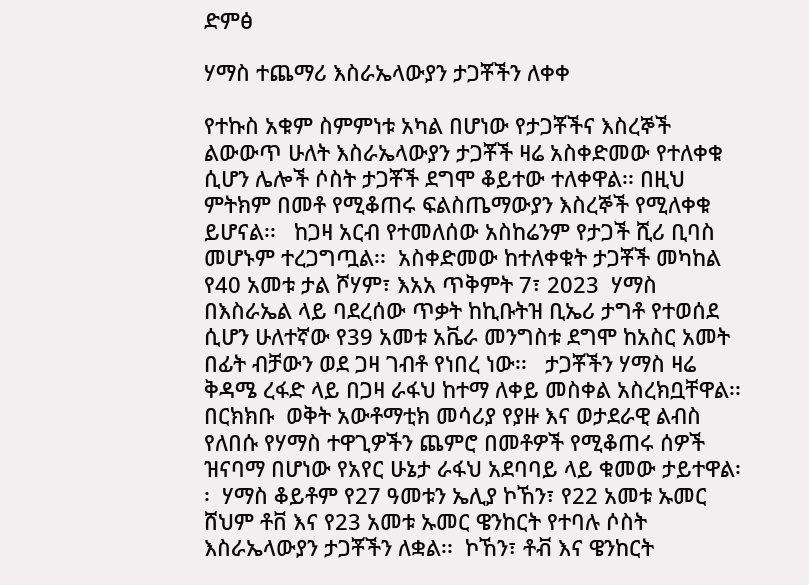ድምፅ

ሃማስ ተጨማሪ እስራኤላውያን ታጋቾችን ለቀቀ

የተኩስ አቁም ስምምነቱ አካል በሆነው የታጋቾችና እስረኞች ልውውጥ ሁለት እስራኤላውያን ታጋቾች ዛሬ አስቀድመው የተለቀቁ ሲሆን ሌሎች ሶስት ታጋቾች ደግሞ ቆይተው ተለቀዋል፡፡ በዚህ ምትክም በመቶ የሚቆጠሩ ፍልስጤማውያን እስረኞች የሚለቀቁ ይሆናል፡፡   ከጋዛ አርብ የተመለሰው አስከሬንም የታጋች ሺሪ ቢባስ መሆኑም ተረጋግጧል፡፡  አስቀድመው ከተለቀቁት ታጋቾች መካከል የ40 አመቱ ታል ሾሃም፣ እአአ ጥቅምት 7፣ 2023  ሃማስ በእስራኤል ላይ ባደረሰው ጥቃት ከኪቡትዝ ቢኤሪ ታግቶ የተወሰደ ሲሆን ሁለተኛው የ39 አመቱ አቬራ መንግስቱ ደግሞ ከአስር አመት በፊት ብቻውን ወደ ጋዛ ገብቶ የነበረ ነው፡፡   ታጋቾችን ሃማስ ዛሬ ቅዳሜ ረፋድ ላይ በጋዛ ራፋህ ከተማ ለቀይ መስቀል አስረክቧቸዋል፡፡ በርክክቡ  ወቅት አውቶማቲክ መሳሪያ የያዙ እና ወታደራዊ ልብስ የለበሱ የሃማስ ተዋጊዎችን ጨምሮ በመቶዎች የሚቆጠሩ ሰዎች ዝናባማ በሆነው የአየር ሁኔታ ራፋህ አደባባይ ላይ ቁመው ታይተዋል፡፡  ሃማስ ቆይቶም የ27 ዓመቱን ኤሊያ ኮኸን፣ የ22 አመቱ ኡመር ሸህም ቶቨ እና የ23 አመቱ ኡመር ዌንከርት የተባሉ ሶስት እስራኤላውያን ታጋቾችን ለቋል፡፡  ኮኸን፣ ቶቭ እና ዌንከርት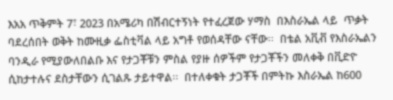እአአ ጥቅምት 7፣ 2023 በአሜሪካ በሽብርተኝነት የተፈረጀው ሃማስ  በእስራኤል ላይ  ጥቃት ባደረሰበት ወቅት ከሙዚቃ ፌስቲቫል ላይ አግቶ የወሰዳቸው ናቸው፡፡  በቴል አቪቭ የእስራኤልን ባንዲራ የሚያውለበልቡ እና የታጋቾቹን ምስል የያዙ ሰዎችም የታጋቾችን መለቀቅ በቪድዮ ሲከታተሉና ደስታቸውን ሲገልጹ ታይተዋል፡፡  በተለቀቁት ታጋቾች በምትኩ እስራኤል ከ600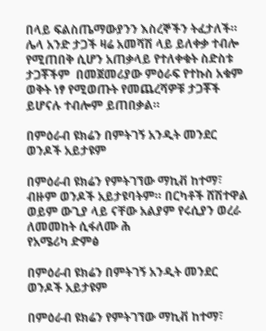በላይ ፍልስጤማውያንን እስረኞችን ትፈታለች።  ሌላ አንድ ታጋች ዛሬ አመሻሽ ላይ ይለቀቃ ተብሎ የሚጠበቅ ሲሆን አጠቃላይ የተለቀቁት ስድስቱ ታጋቾችም  በመጀመሪያው ምዕራፍ የተኩስ አቁም ወቅት ነፃ የሚወጡት የመጨረሻዎቹ ታጋቾች ይሆናሉ ተብሎም ይጠበቃል።

በምዕራብ ዩክሬን በምትገኝ አንዲት መንደር ወንዶች አይታዩም

በምዕራብ ዩክሬን የምትገኘው ማኪቭ ከተማ፣ ብዙም ወንዶች አይታዩባትም። በርካቶች ሸሽተዋል ወይም ውጊያ ላይ ናቸው አልያም የሩሲያን ወረራ ለመመከት ሲፋለሙ ሕ
የአሜሪካ ድምፅ

በምዕራብ ዩክሬን በምትገኝ አንዲት መንደር ወንዶች አይታዩም

በምዕራብ ዩክሬን የምትገኘው ማኪቭ ከተማ፣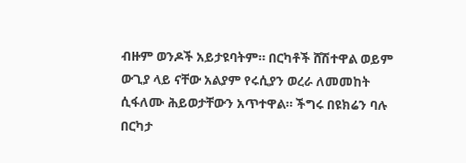ብዙም ወንዶች አይታዩባትም። በርካቶች ሸሽተዋል ወይም ውጊያ ላይ ናቸው አልያም የሩሲያን ወረራ ለመመከት ሲፋለሙ ሕይወታቸውን አጥተዋል። ችግሩ በዩክሬን ባሉ በርካታ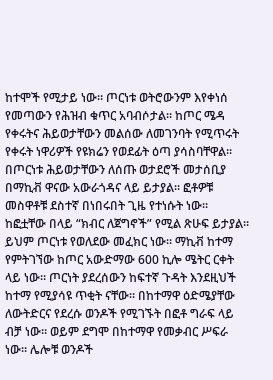ከተሞች የሚታይ ነው። ጦርነቱ ወትሮውንም እየቀነሰ የመጣውን የሕዝብ ቁጥር አባብሶታል። ከጦር ሜዳ የቀሩትና ሕይወታቸውን መልሰው ለመገንባት የሚጥሩት የቀሩት ነዋሪዎች የዩክሬን የወደፊት ዕጣ ያሳስባቸዋል። በጦርነቱ ሕይወታቸውን ለሰጡ ወታደሮች መታሰቢያ በማኪቭ ዋናው አውራጎዳና ላይ ይታያል። ፎቶዎቹ መስዋቶቹ ደስተኛ በነበሩበት ጊዜ የተነሱት ነው። ከፎቷቸው በላይ “ክብር ለጀግኖች” የሚል ጽሁፍ ይታያል። ይህም ጦርነቱ የወለደው መፈክር ነው። ማኪቭ ከተማ የምትገኘው ከጦር አውድማው 600 ኪሎ ሜትር ርቀት ላይ ነው። ጦርነት ያደረሰውን ከፍተኛ ጉዳት እንደዚህች ከተማ የሚያሳዩ ጥቂት ናቸው። በከተማዋ ዕድሜያቸው ለውትድርና የደረሱ ወንዶች የሚገኙት በፎቶ ግራፍ ላይ ብቻ ነው። ወይም ደግሞ በከተማዋ የመቃብር ሥፍራ ነው። ሌሎቹ ወንዶች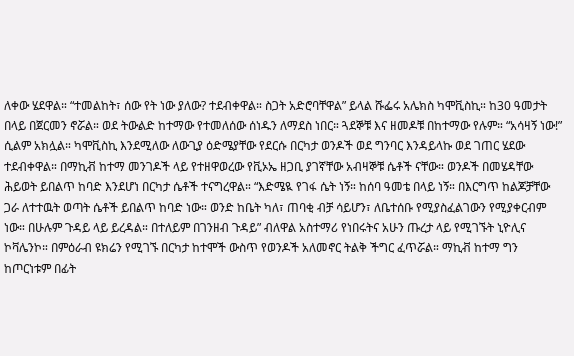ለቀው ሄደዋል። “ተመልከት፣ ሰው የት ነው ያለው? ተደብቀዋል። ስጋት አድሮባቸዋል” ይላል ሹፌሩ አሌክስ ካሞቪስኪ። ከ30 ዓመታት በላይ በጀርመን ኖሯል። ወደ ትውልድ ከተማው የተመለሰው ሰነዱን ለማደስ ነበር። ጓደኞቹ እና ዘመዶቹ በከተማው የሉም። “አሳዛኝ ነው!” ሲልም አክሏል። ካሞቪስኪ እንደሚለው ለውጊያ ዕድሜያቸው የደርሱ በርካታ ወንዶች ወደ ግንባር እንዳይላኩ ወደ ገጠር ሄደው ተደብቀዋል። በማኪቭ ከተማ መንገዶች ላይ የተዘዋወረው የቪኦኤ ዘጋቢ ያገኛቸው አብዛኞቹ ሴቶች ናቸው። ወንዶች በመሄዳቸው ሕይወት ይበልጥ ከባድ እንደሆነ በርካታ ሴቶች ተናግረዋል። “እድሜዪ የገፋ ሴት ነኝ። ከሰባ ዓመቴ በላይ ነኝ። በእርግጥ ከልጆቻቸው ጋራ ለተተዉት ወጣት ሴቶች ይበልጥ ከባድ ነው። ወንድ ከቤት ካለ፣ ጠባቂ ብቻ ሳይሆን፣ ለቤተሰቡ የሚያስፈልገውን የሚያቀርብም ነው። በሁሉም ጉዳይ ላይ ይረዳል። በተለይም በገንዘብ ጉዳይ” ብለዋል አስተማሪ የነበሩትና አሁን ጡረታ ላይ የሚገኙት ኒዮሊና ኮቫሌንኮ። በምዕራብ ዩክሬን የሚገኙ በርካታ ከተሞች ውስጥ የወንዶች አለመኖር ትልቅ ችግር ፈጥሯል። ማኪቭ ከተማ ግን ከጦርነቱም በፊት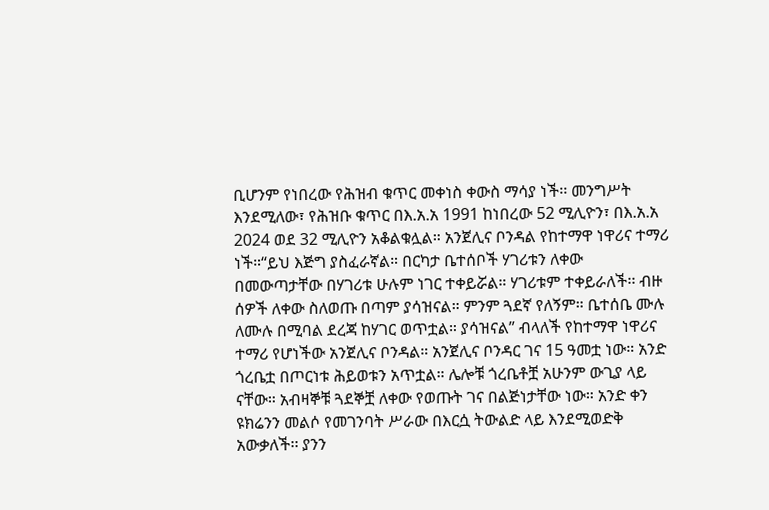ቢሆንም የነበረው የሕዝብ ቁጥር መቀነስ ቀውስ ማሳያ ነች፡፡ መንግሥት እንደሚለው፣ የሕዝቡ ቁጥር በእ.አ.አ 1991 ከነበረው 52 ሚሊዮን፣ በእ.አ.አ 2024 ወደ 32 ሚሊዮን አቆልቁሏል። አንጀሊና ቦንዳል የከተማዋ ነዋሪና ተማሪ ነች።“ይህ እጅግ ያስፈራኛል። በርካታ ቤተሰቦች ሃገሪቱን ለቀው በመውጣታቸው በሃገሪቱ ሁሉም ነገር ተቀይሯል። ሃገሪቱም ተቀይራለች፡፡ ብዙ ሰዎች ለቀው ስለወጡ በጣም ያሳዝናል። ምንም ጓደኛ የለኝም። ቤተሰቤ ሙሉ ለሙሉ በሚባል ደረጃ ከሃገር ወጥቷል። ያሳዝናል” ብላለች የከተማዋ ነዋሪና ተማሪ የሆነችው አንጀሊና ቦንዳል። አንጀሊና ቦንዳር ገና 15 ዓመቷ ነው። አንድ ጎረቤቷ በጦርነቱ ሕይወቱን አጥቷል። ሌሎቹ ጎረቤቶቿ አሁንም ውጊያ ላይ ናቸው። አብዛኞቹ ጓደኞቿ ለቀው የወጡት ገና በልጅነታቸው ነው። አንድ ቀን ዩክሬንን መልሶ የመገንባት ሥራው በእርሷ ትውልድ ላይ እንደሚወድቅ አውቃለች፡፡ ያንን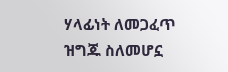ሃላፊነት ለመጋፈጥ ዝግጁ ስለመሆኗ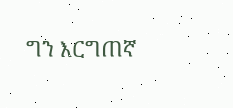ግን እርግጠኛ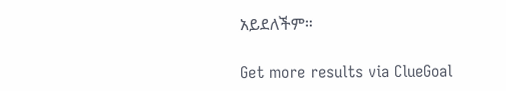አይደለችም።

Get more results via ClueGoal